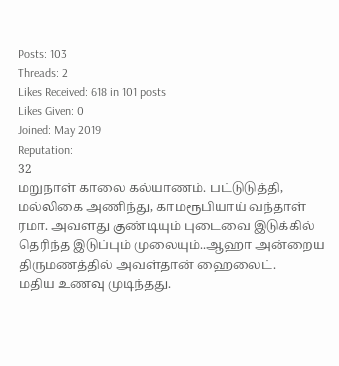Posts: 103
Threads: 2
Likes Received: 618 in 101 posts
Likes Given: 0
Joined: May 2019
Reputation:
32
மறுநாள் காலை கல்யாணம். பட்டுடுத்தி, மல்லிகை அணிந்து, காமரூபியாய் வந்தாள் ரமா. அவளது குண்டியும் புடைவை இடுக்கில் தெரிந்த இடுப்பும் முலையும்..ஆஹா அன்றைய திருமணத்தில் அவள்தான் ஹைலைட்.
மதிய உணவு முடிந்தது.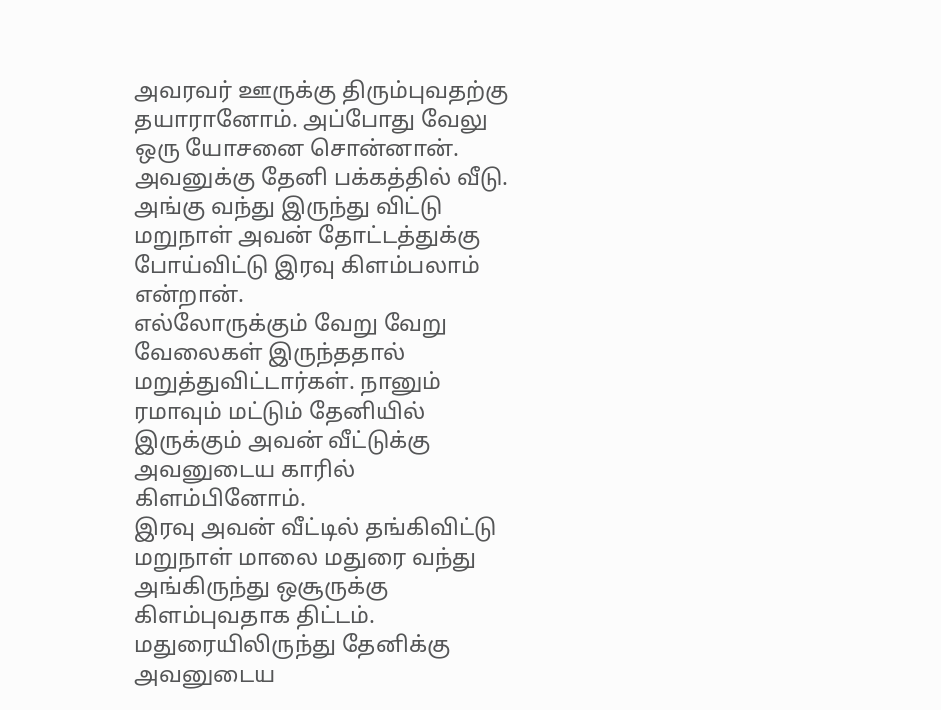அவரவர் ஊருக்கு திரும்புவதற்கு தயாரானோம். அப்போது வேலு ஒரு யோசனை சொன்னான். அவனுக்கு தேனி பக்கத்தில் வீடு. அங்கு வந்து இருந்து விட்டு மறுநாள் அவன் தோட்டத்துக்கு போய்விட்டு இரவு கிளம்பலாம் என்றான்.
எல்லோருக்கும் வேறு வேறு வேலைகள் இருந்ததால் மறுத்துவிட்டார்கள். நானும் ரமாவும் மட்டும் தேனியில் இருக்கும் அவன் வீட்டுக்கு அவனுடைய காரில் கிளம்பினோம்.
இரவு அவன் வீட்டில் தங்கிவிட்டு மறுநாள் மாலை மதுரை வந்து அங்கிருந்து ஒசூருக்கு கிளம்புவதாக திட்டம்.
மதுரையிலிருந்து தேனிக்கு அவனுடைய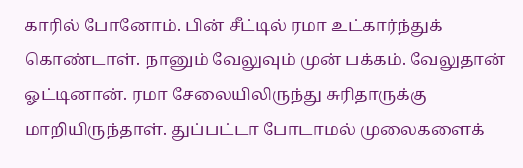காரில் போனோம். பின் சீட்டில் ரமா உட்கார்ந்துக் கொண்டாள். நானும் வேலுவும் முன் பக்கம். வேலுதான் ஓட்டினான். ரமா சேலையிலிருந்து சுரிதாருக்கு மாறியிருந்தாள். துப்பட்டா போடாமல் முலைகளைக்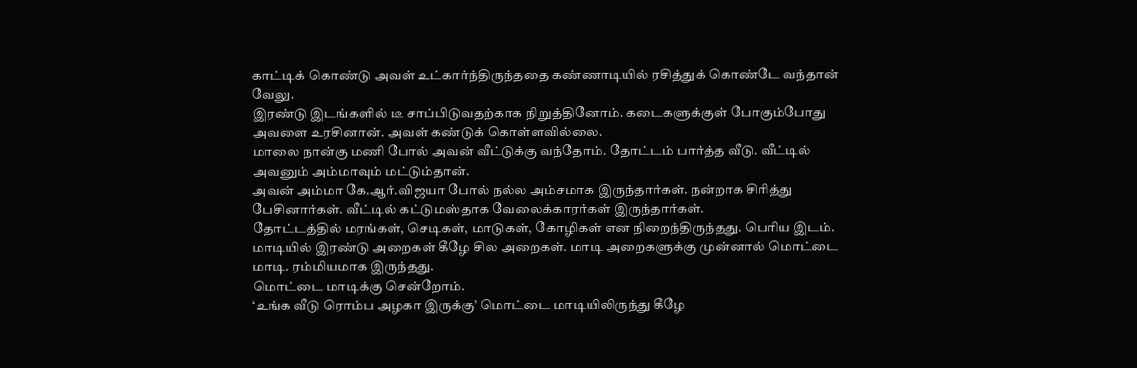காட்டிக் கொண்டு அவள் உட்கார்ந்திருந்ததை கண்ணாடியில் ரசித்துக் கொண்டே வந்தான் வேலு.
இரண்டு இடங்களில் டீ சாப்பிடுவதற்காக நிறுத்தினோம். கடைகளுக்குள் போகும்போது அவளை உரசினான். அவள் கண்டுக் கொள்ளவில்லை.
மாலை நான்கு மணி போல் அவன் வீட்டுக்கு வந்தோம். தோட்டம் பார்த்த வீடு. வீட்டில் அவனும் அம்மாவும் மட்டும்தான்.
அவன் அம்மா கே.ஆர்.விஜயா போல் நல்ல அம்சமாக இருந்தார்கள். நன்றாக சிரித்து பேசினார்கள். வீட்டில் கட்டுமஸ்தாக வேலைக்காரர்கள் இருந்தார்கள்.
தோட்டத்தில் மரங்கள், செடிகள், மாடுகள், கோழிகள் என நிறைந்திருந்தது. பெரிய இடம். மாடியில் இரண்டு அறைகள் கீழே சில அறைகள். மாடி அறைகளுக்கு முன்னால் மொட்டை மாடி. ரம்மியமாக இருந்தது.
மொட்டை மாடிக்கு சென்றோம்.
‘உங்க வீடு ரொம்ப அழகா இருக்கு’ மொட்டை மாடியிலிருந்து கீழே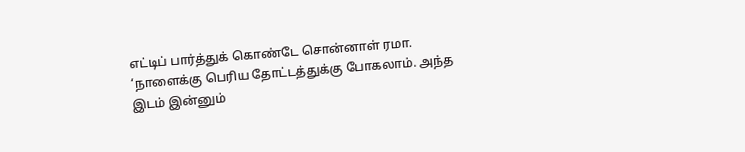எட்டிப் பார்த்துக் கொண்டே சொன்னாள் ரமா.
‘நாளைக்கு பெரிய தோட்டத்துக்கு போகலாம். அந்த இடம் இன்னும்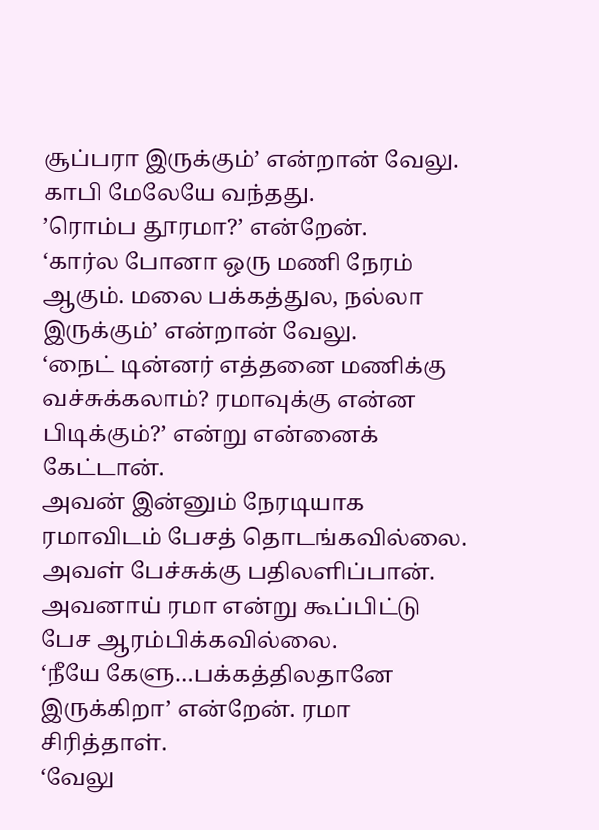சூப்பரா இருக்கும்’ என்றான் வேலு.
காபி மேலேயே வந்தது.
’ரொம்ப தூரமா?’ என்றேன்.
‘கார்ல போனா ஒரு மணி நேரம் ஆகும். மலை பக்கத்துல, நல்லா இருக்கும்’ என்றான் வேலு.
‘நைட் டின்னர் எத்தனை மணிக்கு வச்சுக்கலாம்? ரமாவுக்கு என்ன பிடிக்கும்?’ என்று என்னைக் கேட்டான்.
அவன் இன்னும் நேரடியாக ரமாவிடம் பேசத் தொடங்கவில்லை. அவள் பேச்சுக்கு பதிலளிப்பான். அவனாய் ரமா என்று கூப்பிட்டு பேச ஆரம்பிக்கவில்லை.
‘நீயே கேளு…பக்கத்திலதானே இருக்கிறா’ என்றேன். ரமா சிரித்தாள்.
‘வேலு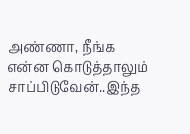அண்ணா, நீங்க என்ன கொடுத்தாலும் சாப்பிடுவேன்..இந்த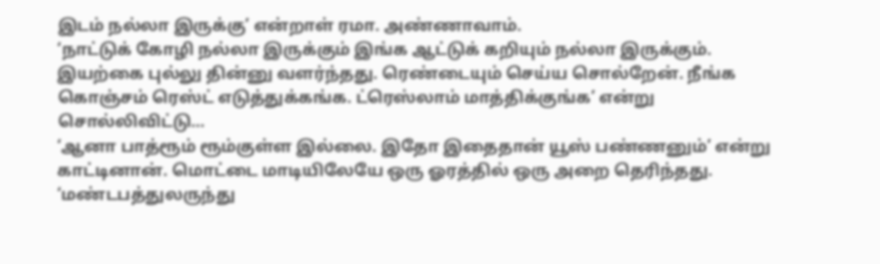இடம் நல்லா இருக்கு’ என்றாள் ரமா. அண்ணாவாம்.
‘நாட்டுக் கோழி நல்லா இருக்கும் இங்க ஆட்டுக் கறியும் நல்லா இருக்கும். இயற்கை புல்லு தின்னு வளர்ந்தது. ரெண்டையும் செய்ய சொல்றேன். நீங்க கொஞ்சம் ரெஸ்ட் எடுத்துக்கங்க. ட்ரெஸ்லாம் மாத்திக்குங்க’ என்று சொல்லிவிட்டு…
‘ஆனா பாத்ரூம் ரூம்குள்ள இல்லை. இதோ இதைதான் யூஸ் பண்ணனும்’ என்று காட்டினான். மொட்டை மாடியிலேயே ஒரு ஓரத்தில் ஒரு அறை தெரிந்தது.
‘மண்டபத்துலருந்து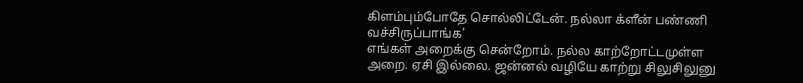கிளம்பும்போதே சொல்லிட்டேன். நல்லா க்ளீன் பண்ணி வச்சிருப்பாங்க’
எங்கள் அறைக்கு சென்றோம். நல்ல காற்றோட்டமுள்ள அறை. ஏசி இல்லை. ஜன்னல் வழியே காற்று சிலுசிலுனு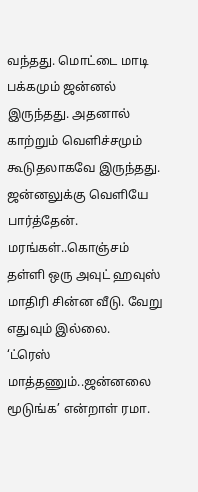வந்தது. மொட்டை மாடி பக்கமும் ஜன்னல் இருந்தது. அதனால் காற்றும் வெளிச்சமும் கூடுதலாகவே இருந்தது.
ஜன்னலுக்கு வெளியே பார்த்தேன். மரங்கள்..கொஞ்சம் தள்ளி ஒரு அவுட் ஹவுஸ் மாதிரி சின்ன வீடு. வேறு எதுவும் இல்லை.
‘ட்ரெஸ் மாத்தணும்..ஜன்னலை மூடுங்க’ என்றாள் ரமா.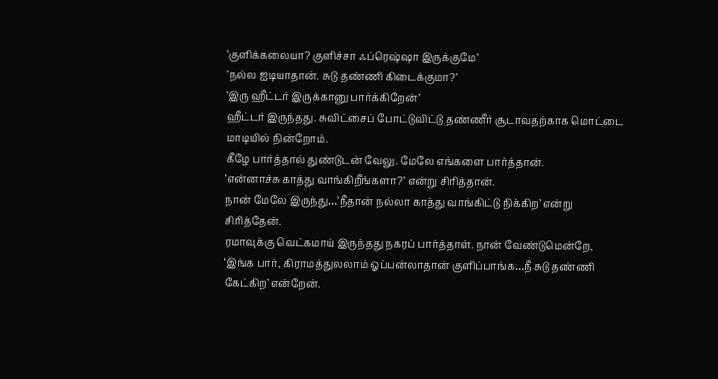’குளிக்கலையா? குளிச்சா ஃப்ரெஷ்ஷா இருக்குமே’
’நல்ல ஐடியாதான். சுடு தண்ணி கிடைக்குமா?’
’இரு ஹீட்டர் இருக்கானு பார்க்கிறேன்’
ஹீட்டர் இருந்தது. சுவிட்சைப் போட்டுவிட்டு தண்ணீர் சூடாவதற்காக மொட்டை மாடியில் நின்றோம்.
கீழே பார்த்தால் துண்டுடன் வேலு. மேலே எங்களை பார்த்தான்.
‘என்னாச்சு காத்து வாங்கிறீங்களா?’ என்று சிரித்தான்.
நான் மேலே இருந்து…’நீதான் நல்லா காத்து வாங்கிட்டு நிக்கிற’ என்று சிரித்தேன்.
ரமாவுக்கு வெட்கமாய் இருந்தது நகரப் பார்த்தாள். நான் வேண்டுமென்றே,
‘இங்க பார், கிராமத்துலலாம் ஓப்பன்லாதான் குளிப்பாங்க…நீ சுடு தண்ணி கேட்கிற’ என்றேன்.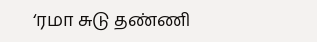‘ரமா சுடு தண்ணி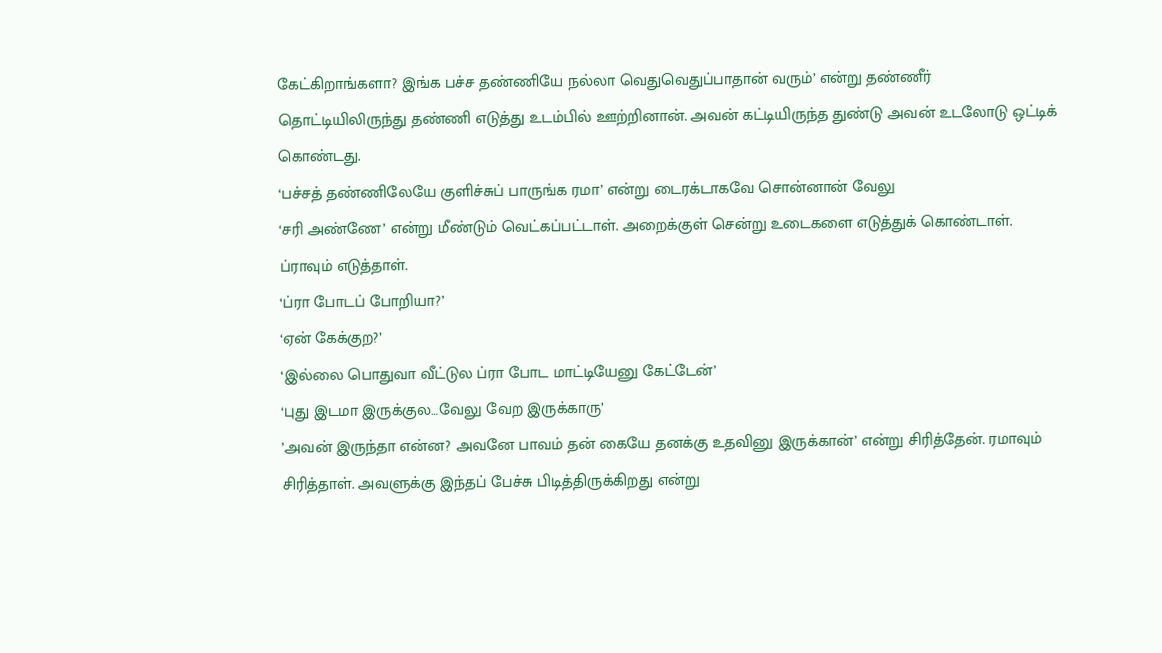கேட்கிறாங்களா? இங்க பச்ச தண்ணியே நல்லா வெதுவெதுப்பாதான் வரும்’ என்று தண்ணீர் தொட்டியிலிருந்து தண்ணி எடுத்து உடம்பில் ஊற்றினான். அவன் கட்டியிருந்த துண்டு அவன் உடலோடு ஒட்டிக் கொண்டது.
‘பச்சத் தண்ணிலேயே குளிச்சுப் பாருங்க ரமா’ என்று டைரக்டாகவே சொன்னான் வேலு
‘சரி அண்ணே’ என்று மீண்டும் வெட்கப்பட்டாள். அறைக்குள் சென்று உடைகளை எடுத்துக் கொண்டாள். ப்ராவும் எடுத்தாள்.
‘ப்ரா போடப் போறியா?’
‘ஏன் கேக்குற?’
‘இல்லை பொதுவா வீட்டுல ப்ரா போட மாட்டியேனு கேட்டேன்’
‘புது இடமா இருக்குல…வேலு வேற இருக்காரு’
’அவன் இருந்தா என்ன? அவனே பாவம் தன் கையே தனக்கு உதவினு இருக்கான்’ என்று சிரித்தேன். ரமாவும் சிரித்தாள். அவளுக்கு இந்தப் பேச்சு பிடித்திருக்கிறது என்று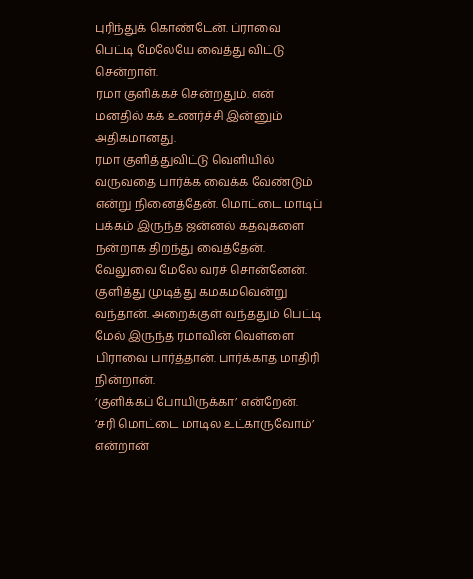புரிந்துக் கொண்டேன். ப்ராவை பெட்டி மேலேயே வைத்து விட்டு சென்றாள்.
ரமா குளிக்கச் சென்றதும். என் மனதில் கக் உணர்ச்சி இன்னும் அதிகமானது.
ரமா குளித்துவிட்டு வெளியில் வருவதை பார்க்க வைக்க வேண்டும் என்று நினைத்தேன். மொட்டை மாடிப் பக்கம் இருந்த ஜன்னல் கதவுகளை நன்றாக திறந்து வைத்தேன்.
வேலுவை மேலே வரச் சொன்னேன். குளித்து முடித்து கமகமவென்று வந்தான். அறைக்குள் வந்ததும் பெட்டி மேல் இருந்த ரமாவின் வெள்ளை பிராவை பார்த்தான். பார்க்காத மாதிரி நின்றான்.
’குளிக்கப் போயிருக்கா’ என்றேன்.
’சரி மொட்டை மாடில உட்காருவோம்’ என்றான்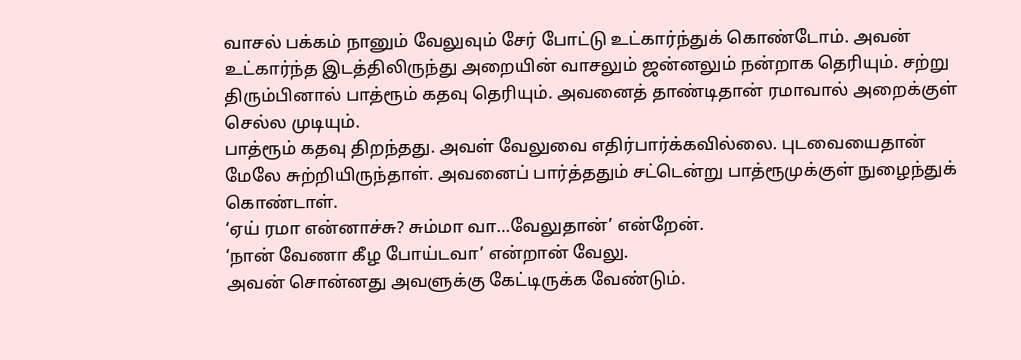வாசல் பக்கம் நானும் வேலுவும் சேர் போட்டு உட்கார்ந்துக் கொண்டோம். அவன் உட்கார்ந்த இடத்திலிருந்து அறையின் வாசலும் ஜன்னலும் நன்றாக தெரியும். சற்று திரும்பினால் பாத்ரூம் கதவு தெரியும். அவனைத் தாண்டிதான் ரமாவால் அறைக்குள் செல்ல முடியும்.
பாத்ரூம் கதவு திறந்தது. அவள் வேலுவை எதிர்பார்க்கவில்லை. புடவையைதான் மேலே சுற்றியிருந்தாள். அவனைப் பார்த்ததும் சட்டென்று பாத்ரூமுக்குள் நுழைந்துக் கொண்டாள்.
‘ஏய் ரமா என்னாச்சு? சும்மா வா…வேலுதான்’ என்றேன்.
‘நான் வேணா கீழ போய்டவா’ என்றான் வேலு.
அவன் சொன்னது அவளுக்கு கேட்டிருக்க வேண்டும்.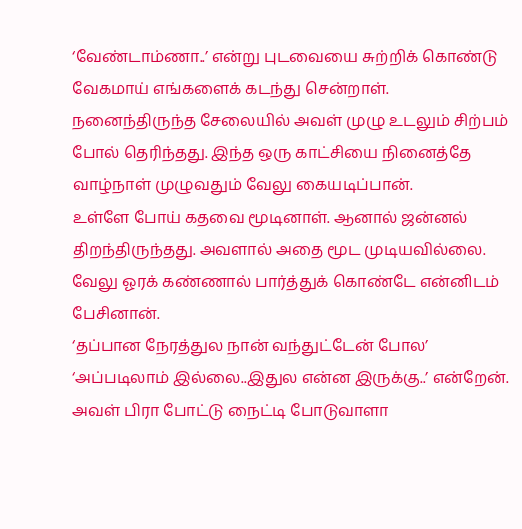‘வேண்டாம்ணா..’ என்று புடவையை சுற்றிக் கொண்டு வேகமாய் எங்களைக் கடந்து சென்றாள்.
நனைந்திருந்த சேலையில் அவள் முழு உடலும் சிற்பம் போல் தெரிந்தது. இந்த ஒரு காட்சியை நினைத்தே வாழ்நாள் முழுவதும் வேலு கையடிப்பான்.
உள்ளே போய் கதவை மூடினாள். ஆனால் ஜன்னல் திறந்திருந்தது. அவளால் அதை மூட முடியவில்லை.
வேலு ஓரக் கண்ணால் பார்த்துக் கொண்டே என்னிடம் பேசினான்.
‘தப்பான நேரத்துல நான் வந்துட்டேன் போல’
‘அப்படிலாம் இல்லை..இதுல என்ன இருக்கு..’ என்றேன்.
அவள் பிரா போட்டு நைட்டி போடுவாளா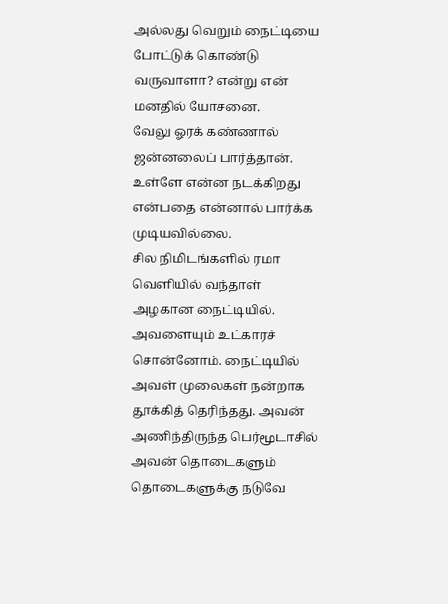அல்லது வெறும் நைட்டியை போட்டுக் கொண்டு வருவாளா? என்று என் மனதில் யோசனை.
வேலு ஓரக் கண்ணால் ஜன்னலைப் பார்த்தான். உள்ளே என்ன நடக்கிறது என்பதை என்னால் பார்க்க முடியவில்லை.
சில நிமிடங்களில் ரமா வெளியில் வந்தாள் அழகான நைட்டியில்.
அவளையும் உட்காரச் சொன்னோம். நைட்டியில் அவள் முலைகள் நன்றாக தூக்கித் தெரிந்தது. அவன் அணிந்திருந்த பெர்மூடாசில் அவன் தொடைகளும் தொடைகளுக்கு நடுவே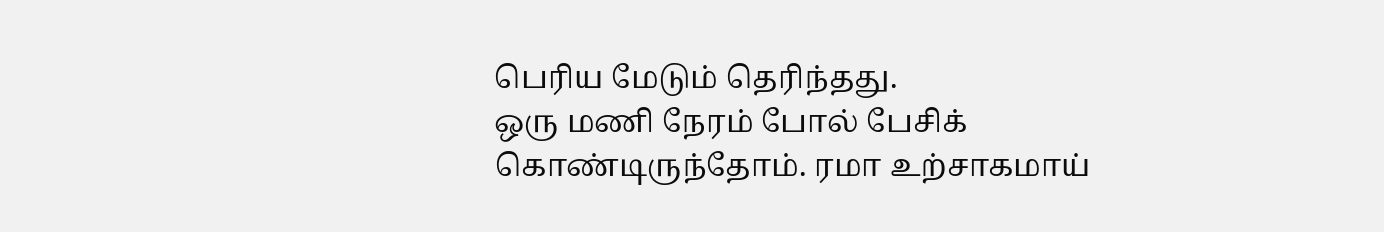பெரிய மேடும் தெரிந்தது.
ஒரு மணி நேரம் போல் பேசிக் கொண்டிருந்தோம். ரமா உற்சாகமாய்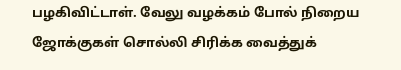பழகிவிட்டாள். வேலு வழக்கம் போல் நிறைய ஜோக்குகள் சொல்லி சிரிக்க வைத்துக்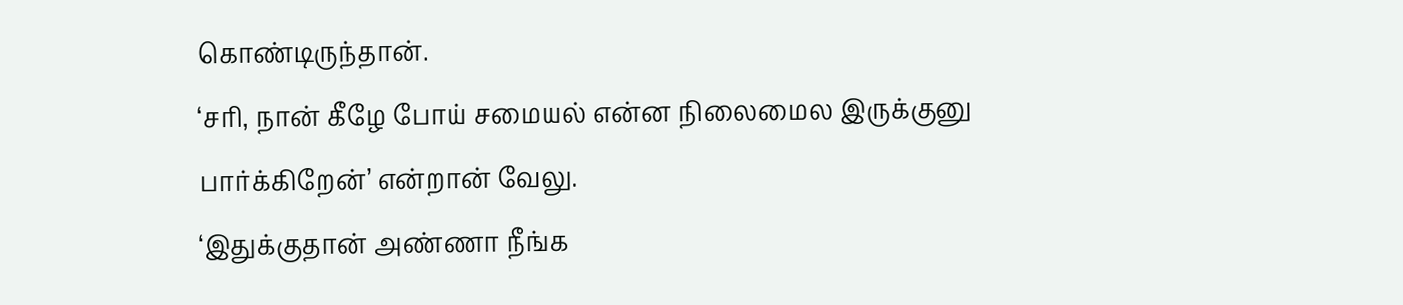கொண்டிருந்தான்.
‘சரி, நான் கீழே போய் சமையல் என்ன நிலைமைல இருக்குனு பார்க்கிறேன்’ என்றான் வேலு.
‘இதுக்குதான் அண்ணா நீங்க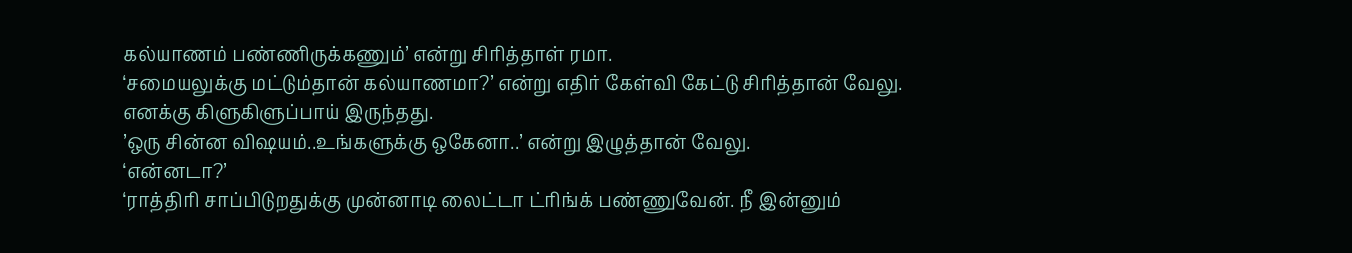கல்யாணம் பண்ணிருக்கணும்’ என்று சிரித்தாள் ரமா.
‘சமையலுக்கு மட்டும்தான் கல்யாணமா?’ என்று எதிர் கேள்வி கேட்டு சிரித்தான் வேலு.
எனக்கு கிளுகிளுப்பாய் இருந்தது.
’ஒரு சின்ன விஷயம்..உங்களுக்கு ஒகேனா..’ என்று இழுத்தான் வேலு.
‘என்னடா?’
‘ராத்திரி சாப்பிடுறதுக்கு முன்னாடி லைட்டா ட்ரிங்க் பண்ணுவேன். நீ இன்னும்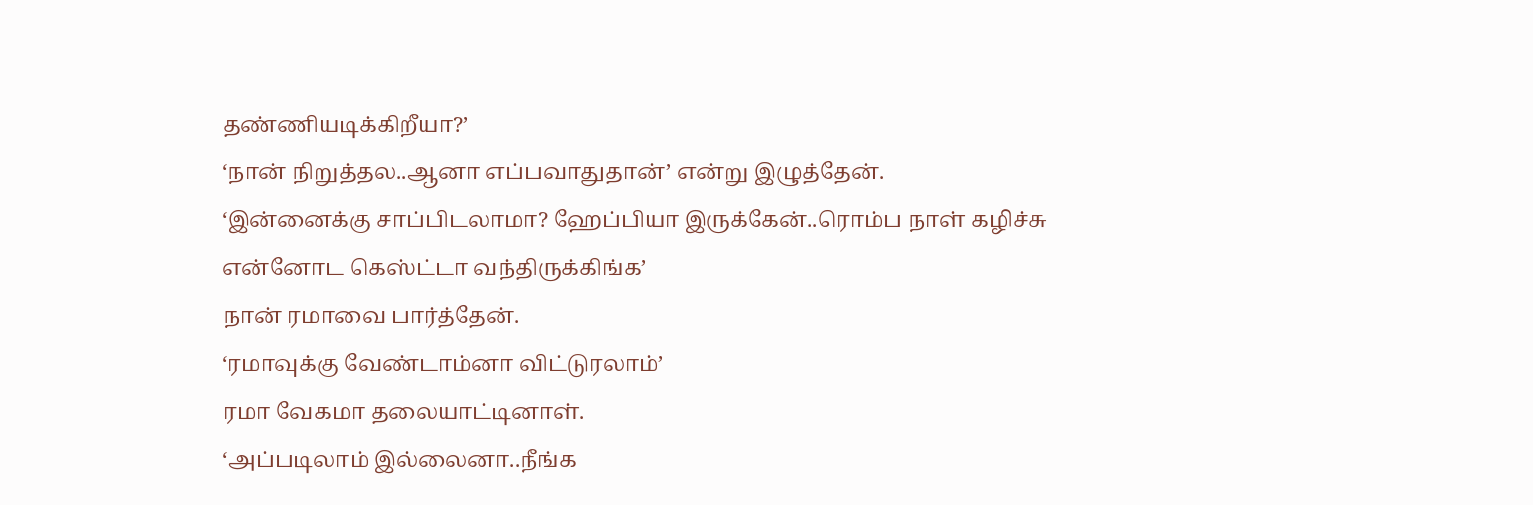தண்ணியடிக்கிறீயா?’
‘நான் நிறுத்தல..ஆனா எப்பவாதுதான்’ என்று இழுத்தேன்.
‘இன்னைக்கு சாப்பிடலாமா? ஹேப்பியா இருக்கேன்..ரொம்ப நாள் கழிச்சு என்னோட கெஸ்ட்டா வந்திருக்கிங்க’
நான் ரமாவை பார்த்தேன்.
‘ரமாவுக்கு வேண்டாம்னா விட்டுரலாம்’
ரமா வேகமா தலையாட்டினாள்.
‘அப்படிலாம் இல்லைனா..நீங்க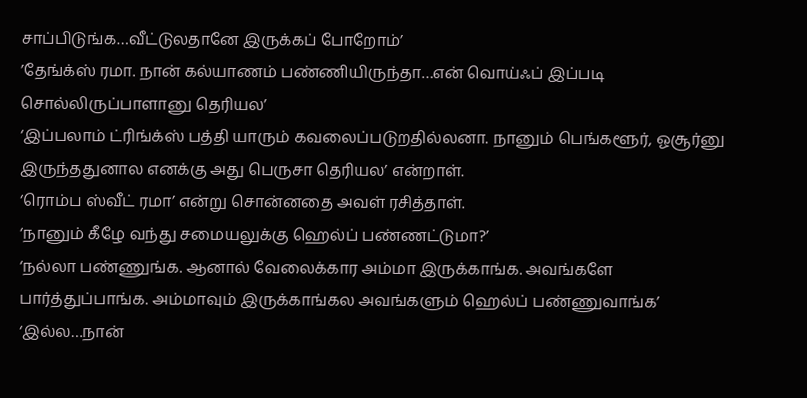சாப்பிடுங்க…வீட்டுலதானே இருக்கப் போறோம்’
’தேங்க்ஸ் ரமா. நான் கல்யாணம் பண்ணியிருந்தா…என் வொய்ஃப் இப்படி சொல்லிருப்பாளானு தெரியல’
‘இப்பலாம் ட்ரிங்க்ஸ் பத்தி யாரும் கவலைப்படுறதில்லனா. நானும் பெங்களூர், ஓசூர்னு இருந்ததுனால எனக்கு அது பெருசா தெரியல’ என்றாள்.
‘ரொம்ப ஸ்வீட் ரமா’ என்று சொன்னதை அவள் ரசித்தாள்.
‘நானும் கீழே வந்து சமையலுக்கு ஹெல்ப் பண்ணட்டுமா?’
‘நல்லா பண்ணுங்க. ஆனால் வேலைக்கார அம்மா இருக்காங்க. அவங்களே பார்த்துப்பாங்க. அம்மாவும் இருக்காங்கல அவங்களும் ஹெல்ப் பண்ணுவாங்க’
‘இல்ல…நான்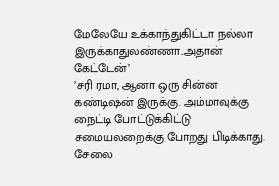மேலேயே உக்காந்துகிட்டா நல்லா இருக்காதுலண்ணா..அதான் கேட்டேன்’
’சரி ரமா, ஆனா ஒரு சின்ன கண்டிஷன் இருக்கு. அம்மாவுக்கு நைட்டி போட்டுக்கிட்டு சமையலறைக்கு போறது பிடிக்காது. சேலை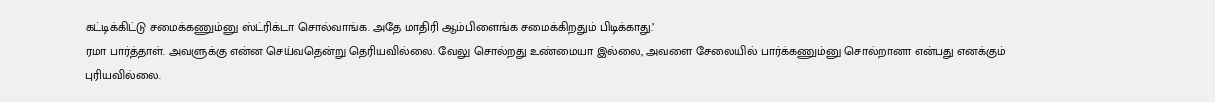கட்டிக்கிட்டு சமைக்கணும்னு ஸ்ட்ரிக்டா சொல்வாங்க. அதே மாதிரி ஆம்பிளைங்க சமைக்கிறதும் பிடிக்காது.’
ரமா பார்த்தாள். அவளுக்கு என்ன செய்வதென்று தெரியவில்லை. வேலு சொல்றது உண்மையா இல்லை, அவளை சேலையில் பார்க்கணும்னு சொல்றானா என்பது எனக்கும் புரியவில்லை.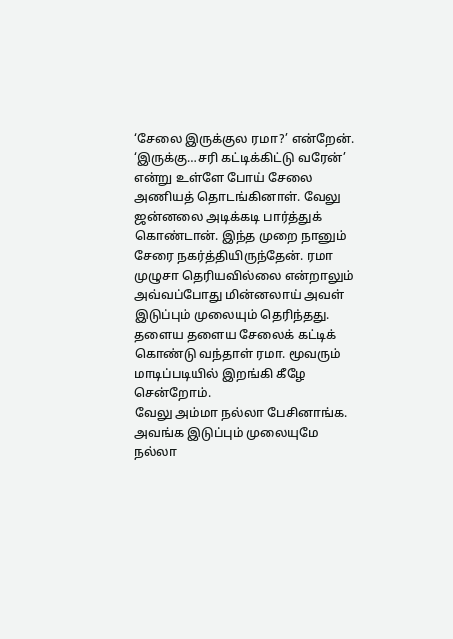‘சேலை இருக்குல ரமா?’ என்றேன்.
‘இருக்கு…சரி கட்டிக்கிட்டு வரேன்’ என்று உள்ளே போய் சேலை அணியத் தொடங்கினாள். வேலு ஜன்னலை அடிக்கடி பார்த்துக் கொண்டான். இந்த முறை நானும் சேரை நகர்த்தியிருந்தேன். ரமா முழுசா தெரியவில்லை என்றாலும் அவ்வப்போது மின்னலாய் அவள் இடுப்பும் முலையும் தெரிந்தது.
தளைய தளைய சேலைக் கட்டிக் கொண்டு வந்தாள் ரமா. மூவரும் மாடிப்படியில் இறங்கி கீழே சென்றோம்.
வேலு அம்மா நல்லா பேசினாங்க. அவங்க இடுப்பும் முலையுமே நல்லா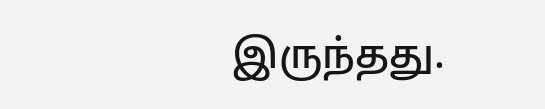இருந்தது.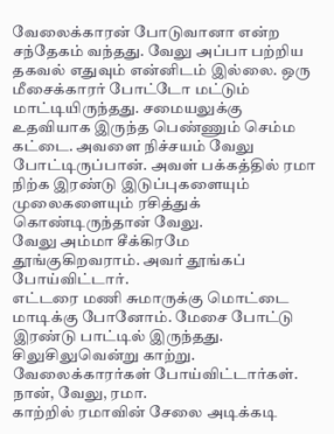வேலைக்காரன் போடுவானா என்ற சந்தேகம் வந்தது. வேலு அப்பா பற்றிய தகவல் எதுவும் என்னிடம் இல்லை. ஒரு மீசைக்காரர் போட்டோ மட்டும் மாட்டியிருந்தது. சமையலுக்கு உதவியாக இருந்த பெண்ணும் செம்ம கட்டை. அவளை நிச்சயம் வேலு போட்டிருப்பான். அவள் பக்கத்தில் ரமா நிற்க இரண்டு இடுப்புகளையும் முலைகளையும் ரசித்துக் கொண்டிருந்தான் வேலு.
வேலு அம்மா சீக்கிரமே தூங்குகிறவராம். அவர் தூங்கப் போய்விட்டார்.
எட்டரை மணி சுமாருக்கு மொட்டை மாடிக்கு போனோம். மேசை போட்டு இரண்டு பாட்டில் இருந்தது. சிலுசிலுவென்று காற்று. வேலைக்காரர்கள் போய்விட்டார்கள். நான், வேலு, ரமா.
காற்றில் ரமாவின் சேலை அடிக்கடி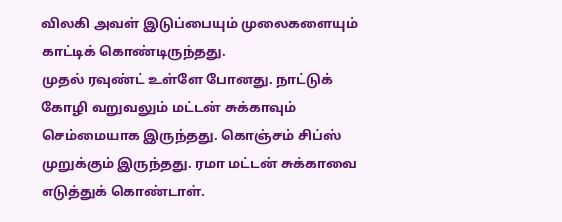விலகி அவள் இடுப்பையும் முலைகளையும் காட்டிக் கொண்டிருந்தது.
முதல் ரவுண்ட் உள்ளே போனது. நாட்டுக் கோழி வறுவலும் மட்டன் சுக்காவும் செம்மையாக இருந்தது. கொஞ்சம் சிப்ஸ் முறுக்கும் இருந்தது. ரமா மட்டன் சுக்காவை எடுத்துக் கொண்டாள்.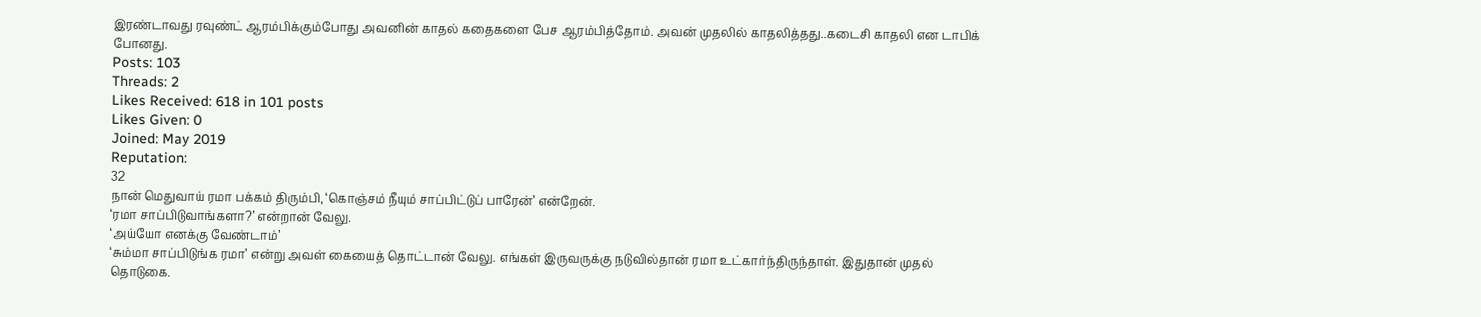இரண்டாவது ரவுண்ட் ஆரம்பிக்கும்போது அவனின் காதல் கதைகளை பேச ஆரம்பித்தோம். அவன் முதலில் காதலித்தது..கடைசி காதலி என டாபிக் போனது.
Posts: 103
Threads: 2
Likes Received: 618 in 101 posts
Likes Given: 0
Joined: May 2019
Reputation:
32
நான் மெதுவாய் ரமா பக்கம் திரும்பி, ‘கொஞ்சம் நீயும் சாப்பிட்டுப் பாரேன்’ என்றேன்.
‘ரமா சாப்பிடுவாங்களா?’ என்றான் வேலு.
‘அய்யோ எனக்கு வேண்டாம்’
‘சும்மா சாப்பிடுங்க ரமா’ என்று அவள் கையைத் தொட்டான் வேலு. எங்கள் இருவருக்கு நடுவில்தான் ரமா உட்கார்ந்திருந்தாள். இதுதான் முதல் தொடுகை.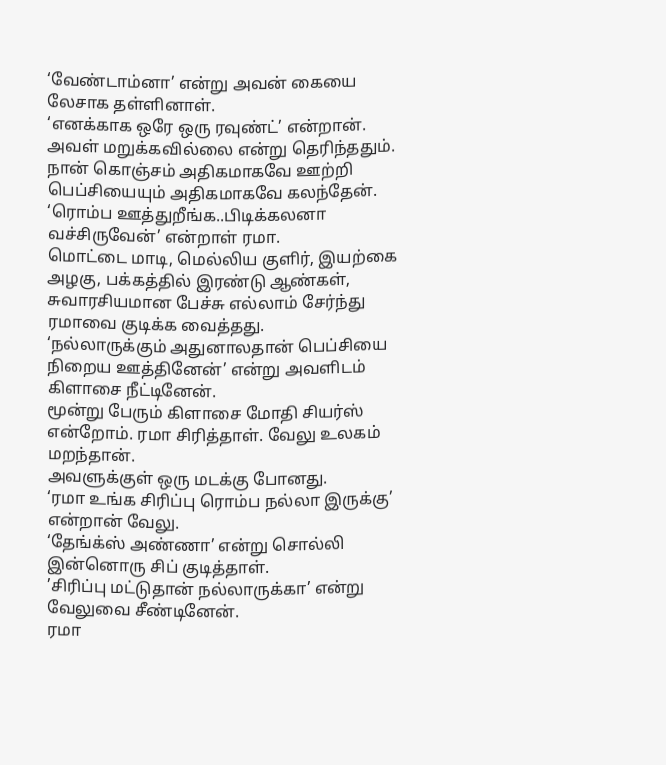‘வேண்டாம்னா’ என்று அவன் கையை லேசாக தள்ளினாள்.
‘எனக்காக ஒரே ஒரு ரவுண்ட்’ என்றான்.
அவள் மறுக்கவில்லை என்று தெரிந்ததும். நான் கொஞ்சம் அதிகமாகவே ஊற்றி பெப்சியையும் அதிகமாகவே கலந்தேன்.
‘ரொம்ப ஊத்துறீங்க..பிடிக்கலனா வச்சிருவேன்’ என்றாள் ரமா.
மொட்டை மாடி, மெல்லிய குளிர், இயற்கை அழகு, பக்கத்தில் இரண்டு ஆண்கள், சுவாரசியமான பேச்சு எல்லாம் சேர்ந்து ரமாவை குடிக்க வைத்தது.
‘நல்லாருக்கும் அதுனாலதான் பெப்சியை நிறைய ஊத்தினேன்’ என்று அவளிடம் கிளாசை நீட்டினேன்.
மூன்று பேரும் கிளாசை மோதி சியர்ஸ் என்றோம். ரமா சிரித்தாள். வேலு உலகம் மறந்தான்.
அவளுக்குள் ஒரு மடக்கு போனது.
‘ரமா உங்க சிரிப்பு ரொம்ப நல்லா இருக்கு’ என்றான் வேலு.
‘தேங்க்ஸ் அண்ணா’ என்று சொல்லி இன்னொரு சிப் குடித்தாள்.
’சிரிப்பு மட்டுதான் நல்லாருக்கா’ என்று வேலுவை சீண்டினேன்.
ரமா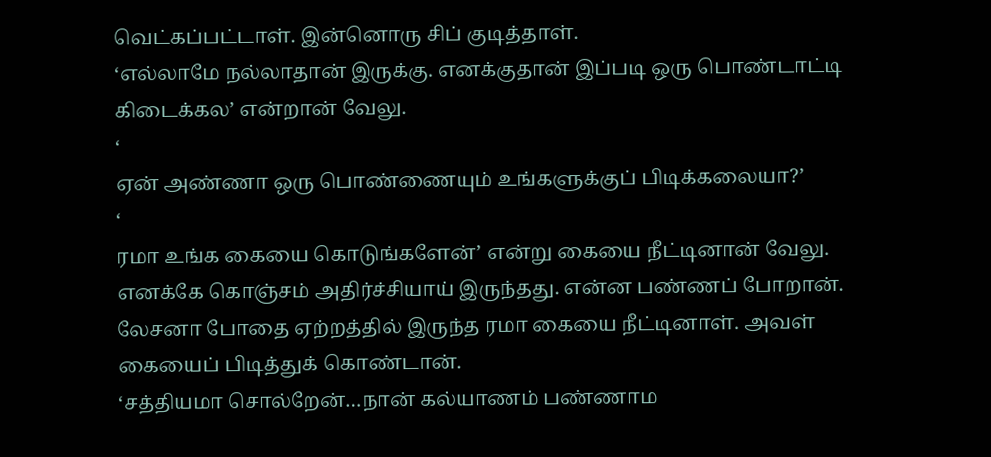வெட்கப்பட்டாள். இன்னொரு சிப் குடித்தாள்.
‘எல்லாமே நல்லாதான் இருக்கு. எனக்குதான் இப்படி ஒரு பொண்டாட்டி கிடைக்கல’ என்றான் வேலு.
‘
ஏன் அண்ணா ஒரு பொண்ணையும் உங்களுக்குப் பிடிக்கலையா?’
‘
ரமா உங்க கையை கொடுங்களேன்’ என்று கையை நீட்டினான் வேலு.
எனக்கே கொஞ்சம் அதிர்ச்சியாய் இருந்தது. என்ன பண்ணப் போறான்.
லேசனா போதை ஏற்றத்தில் இருந்த ரமா கையை நீட்டினாள். அவள் கையைப் பிடித்துக் கொண்டான்.
‘சத்தியமா சொல்றேன்…நான் கல்யாணம் பண்ணாம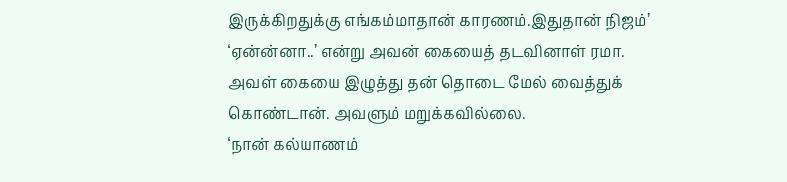இருக்கிறதுக்கு எங்கம்மாதான் காரணம்.இதுதான் நிஜம்’
‘ஏன்ன்னா..’ என்று அவன் கையைத் தடவினாள் ரமா.
அவள் கையை இழுத்து தன் தொடை மேல் வைத்துக் கொண்டான். அவளும் மறுக்கவில்லை.
‘நான் கல்யாணம்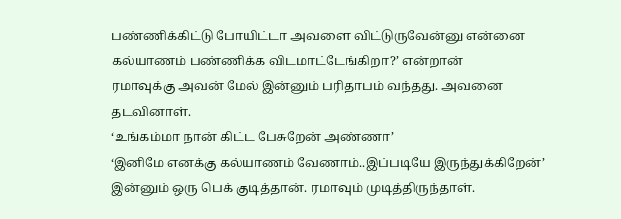பண்ணிக்கிட்டு போயிட்டா அவளை விட்டுருவேன்னு என்னை கல்யாணம் பண்ணிக்க விடமாட்டேங்கிறா?’ என்றான்
ரமாவுக்கு அவன் மேல் இன்னும் பரிதாபம் வந்தது. அவனை தடவினாள்.
‘உங்கம்மா நான் கிட்ட பேசுறேன் அண்ணா’
‘இனிமே எனக்கு கல்யாணம் வேணாம்..இப்படியே இருந்துக்கிறேன்’
இன்னும் ஒரு பெக் குடித்தான். ரமாவும் முடித்திருந்தாள்.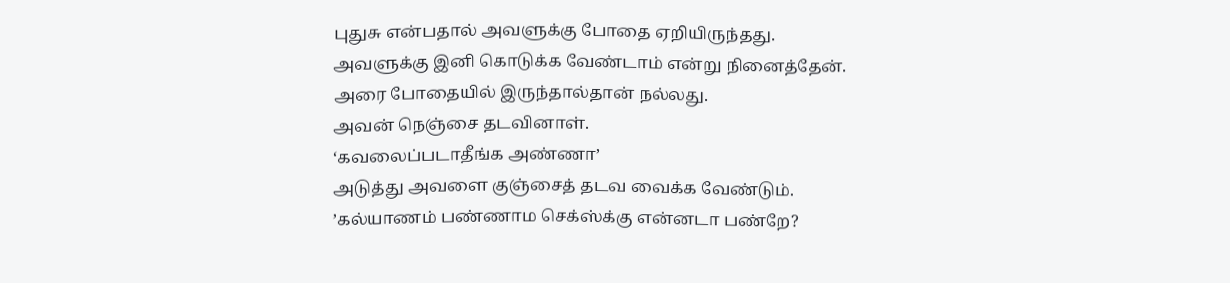புதுசு என்பதால் அவளுக்கு போதை ஏறியிருந்தது. அவளுக்கு இனி கொடுக்க வேண்டாம் என்று நினைத்தேன். அரை போதையில் இருந்தால்தான் நல்லது.
அவன் நெஞ்சை தடவினாள்.
‘கவலைப்படாதீங்க அண்ணா’
அடுத்து அவளை குஞ்சைத் தடவ வைக்க வேண்டும்.
’கல்யாணம் பண்ணாம செக்ஸ்க்கு என்னடா பண்றே?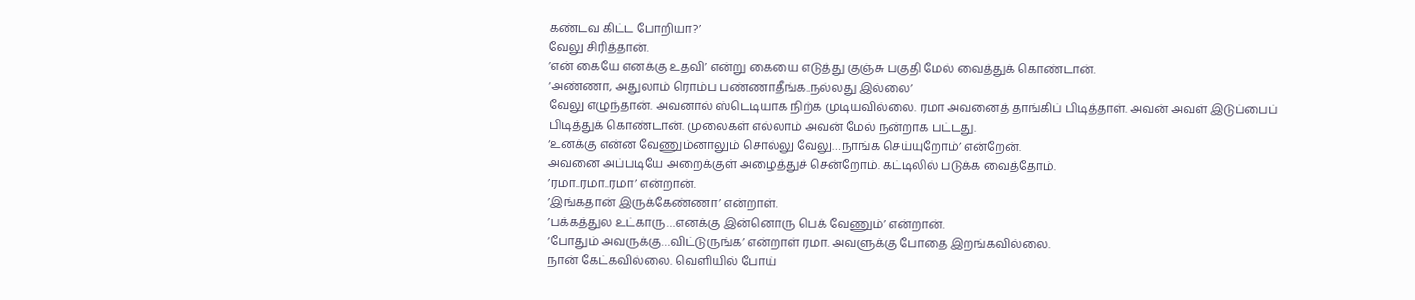கண்டவ கிட்ட போறியா?’
வேலு சிரித்தான்.
’என் கையே எனக்கு உதவி’ என்று கையை எடுத்து குஞ்சு பகுதி மேல் வைத்துக் கொண்டான்.
‘அண்ணா, அதுலாம் ரொம்ப பண்ணாதீங்க..நல்லது இல்லை’
வேலு எழுந்தான். அவனால் ஸ்டெடியாக நிற்க முடியவில்லை. ரமா அவனைத் தாங்கிப் பிடித்தாள். அவன் அவள் இடுப்பைப் பிடித்துக் கொண்டான். முலைகள் எல்லாம் அவன் மேல் நன்றாக பட்டது.
‘உனக்கு என்ன வேணும்னாலும் சொல்லு வேலு…நாங்க செய்யுறோம்’ என்றேன்.
அவனை அப்படியே அறைக்குள் அழைத்துச் சென்றோம். கட்டிலில் படுக்க வைத்தோம்.
’ரமா..ரமா..ரமா’ என்றான்.
’இங்கதான் இருக்கேண்ணா’ என்றாள்.
’பக்கத்துல உட்காரு…எனக்கு இன்னொரு பெக் வேணும்’ என்றான்.
‘போதும் அவருக்கு…விட்டுருங்க’ என்றாள் ரமா. அவளுக்கு போதை இறங்கவில்லை.
நான் கேட்கவில்லை. வெளியில் போய்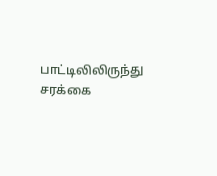பாட்டிலிலிருந்து சரக்கை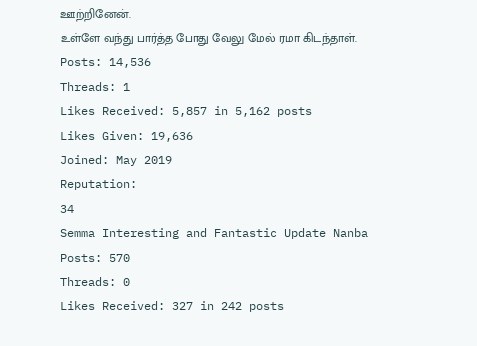ஊற்றினேன்.
உள்ளே வந்து பார்த்த போது வேலு மேல் ரமா கிடந்தாள்.
Posts: 14,536
Threads: 1
Likes Received: 5,857 in 5,162 posts
Likes Given: 19,636
Joined: May 2019
Reputation:
34
Semma Interesting and Fantastic Update Nanba
Posts: 570
Threads: 0
Likes Received: 327 in 242 posts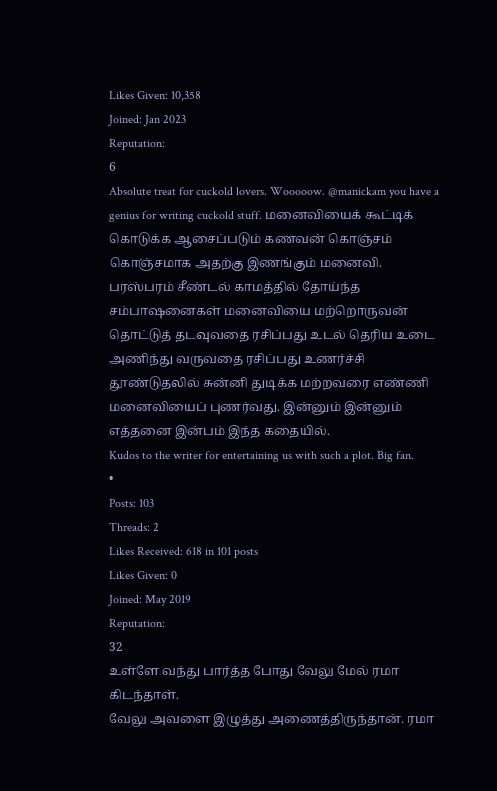Likes Given: 10,358
Joined: Jan 2023
Reputation:
6
Absolute treat for cuckold lovers. Wooooow. @manickam you have a genius for writing cuckold stuff. மனைவியைக் கூட்டிக் கொடுக்க ஆசைப்படும் கணவன் கொஞ்சம் கொஞ்சமாக அதற்கு இணங்கும் மனைவி. பரஸ்பரம் சீண்டல் காமத்தில் தோய்ந்த சம்பாஷனைகள் மனைவியை மற்றொருவன் தொட்டுத் தடவுவதை ரசிப்பது உடல் தெரிய உடை அணிந்து வருவதை ரசிப்பது உணர்ச்சி தூண்டுதலில் சுன்னி துடிக்க மற்றவரை எண்ணி மனைவியைப் புணர்வது. இன்னும் இன்னும் எத்தனை இன்பம் இந்த கதையில்.
Kudos to the writer for entertaining us with such a plot. Big fan.
•
Posts: 103
Threads: 2
Likes Received: 618 in 101 posts
Likes Given: 0
Joined: May 2019
Reputation:
32
உள்ளே வந்து பார்த்த போது வேலு மேல் ரமா கிடந்தாள்.
வேலு அவளை இழுத்து அணைத்திருந்தான். ரமா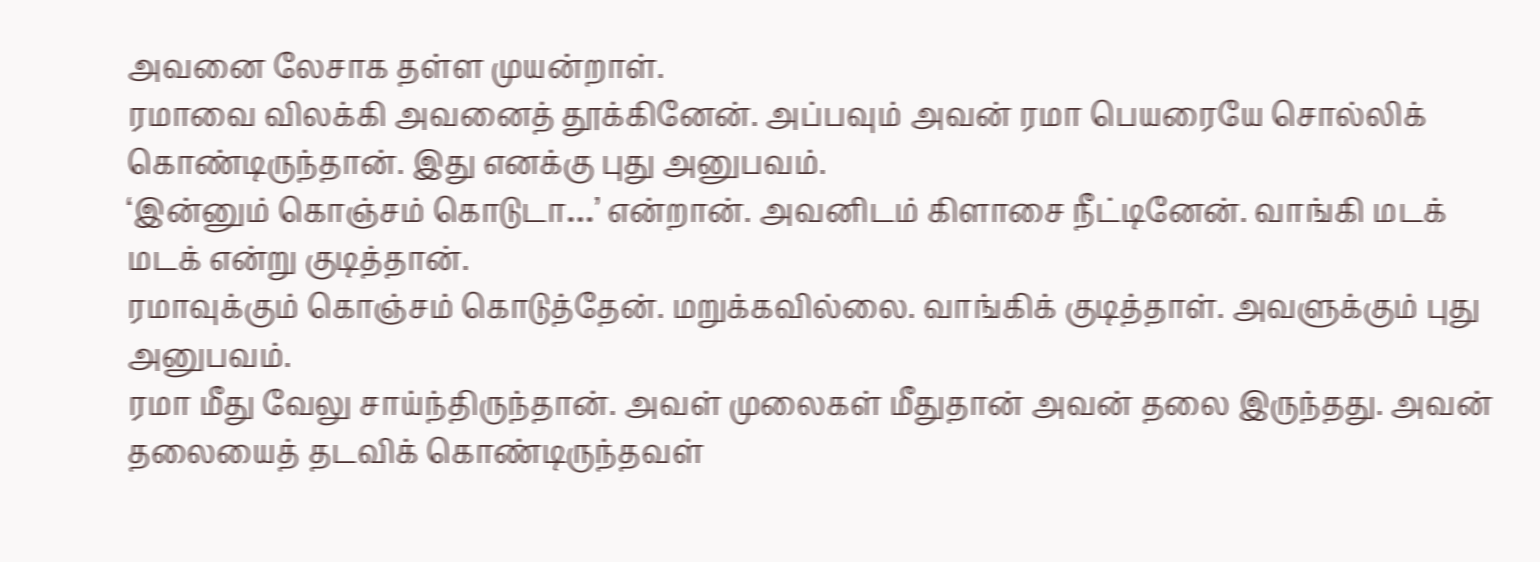அவனை லேசாக தள்ள முயன்றாள்.
ரமாவை விலக்கி அவனைத் தூக்கினேன். அப்பவும் அவன் ரமா பெயரையே சொல்லிக் கொண்டிருந்தான். இது எனக்கு புது அனுபவம்.
‘இன்னும் கொஞ்சம் கொடுடா…’ என்றான். அவனிடம் கிளாசை நீட்டினேன். வாங்கி மடக் மடக் என்று குடித்தான்.
ரமாவுக்கும் கொஞ்சம் கொடுத்தேன். மறுக்கவில்லை. வாங்கிக் குடித்தாள். அவளுக்கும் புது அனுபவம்.
ரமா மீது வேலு சாய்ந்திருந்தான். அவள் முலைகள் மீதுதான் அவன் தலை இருந்தது. அவன் தலையைத் தடவிக் கொண்டிருந்தவள்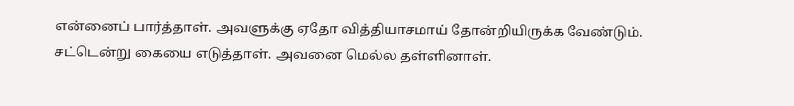என்னைப் பார்த்தாள். அவளுக்கு ஏதோ வித்தியாசமாய் தோன்றியிருக்க வேண்டும். சட்டென்று கையை எடுத்தாள். அவனை மெல்ல தள்ளினாள்.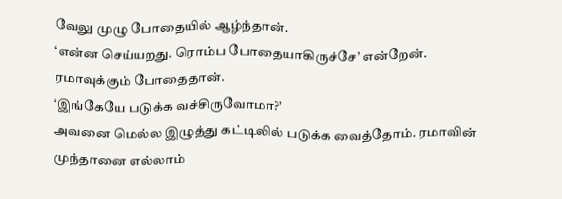வேலு முழு போதையில் ஆழ்ந்தான்.
‘என்ன செய்யறது. ரொம்ப போதையாகிருச்சே’ என்றேன்.
ரமாவுக்கும் போதைதான்.
‘இங்கேயே படுக்க வச்சிருவோமா?’
அவனை மெல்ல இழுத்து கட்டிலில் படுக்க வைத்தோம். ரமாவின் முந்தானை எல்லாம்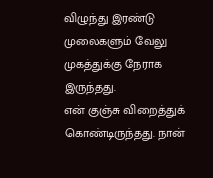விழுந்து இரண்டு முலைகளும் வேலு முகத்துக்கு நேராக இருந்தது.
என் குஞ்சு விறைத்துக் கொண்டிருந்தது. நான்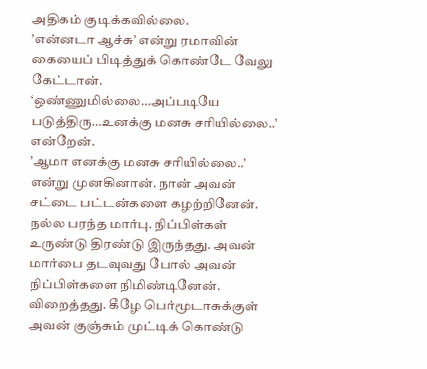அதிகம் குடிக்கவில்லை.
’என்னடா ஆச்சு’ என்று ரமாவின் கையைப் பிடித்துக் கொண்டே வேலு கேட்டான்.
‘ஒண்ணுமில்லை…அப்படியே படுத்திரு…உனக்கு மனசு சரியில்லை..’ என்றேன்.
’ஆமா எனக்கு மனசு சரியில்லை..’ என்று முனகினான். நான் அவன் சட்டை பட்டன்களை கழற்றினேன். நல்ல பரந்த மார்பு. நிப்பிள்கள் உருண்டு திரண்டு இருந்தது. அவன் மார்பை தடவுவது போல் அவன் நிப்பிள்களை நிமிண்டினேன். விறைத்தது. கீழே பெர்மூடாசுக்குள் அவன் குஞ்சும் முட்டிக் கொண்டு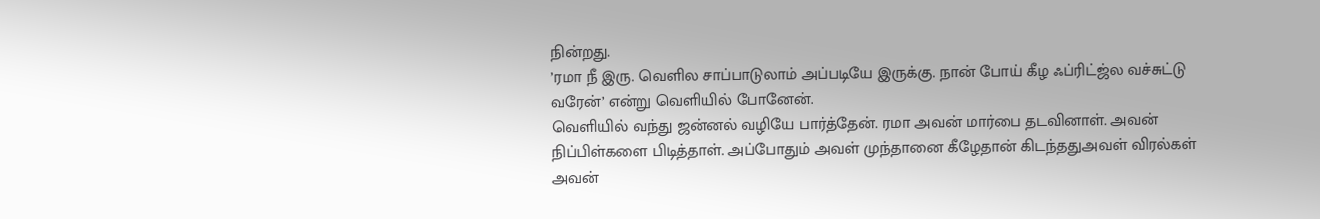நின்றது.
’ரமா நீ இரு. வெளில சாப்பாடுலாம் அப்படியே இருக்கு. நான் போய் கீழ ஃப்ரிட்ஜ்ல வச்சுட்டு வரேன்’ என்று வெளியில் போனேன்.
வெளியில் வந்து ஜன்னல் வழியே பார்த்தேன். ரமா அவன் மார்பை தடவினாள். அவன் நிப்பிள்களை பிடித்தாள். அப்போதும் அவள் முந்தானை கீழேதான் கிடந்ததுஅவள் விரல்கள் அவன்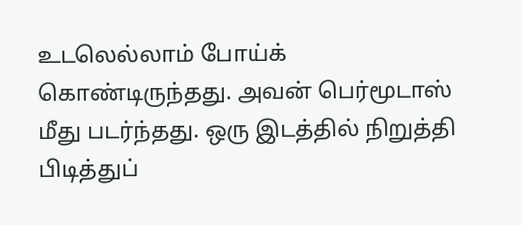உடலெல்லாம் போய்க் கொண்டிருந்தது. அவன் பெர்மூடாஸ் மீது படர்ந்தது. ஒரு இடத்தில் நிறுத்தி பிடித்துப்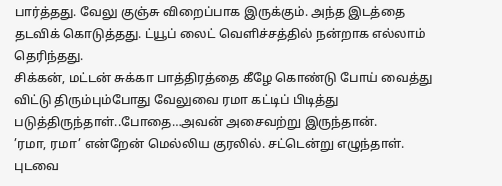பார்த்தது. வேலு குஞ்சு விறைப்பாக இருக்கும். அந்த இடத்தை தடவிக் கொடுத்தது. ட்யூப் லைட் வெளிச்சத்தில் நன்றாக எல்லாம் தெரிந்தது.
சிக்கன், மட்டன் சுக்கா பாத்திரத்தை கீழே கொண்டு போய் வைத்து விட்டு திரும்பும்போது வேலுவை ரமா கட்டிப் பிடித்து படுத்திருந்தாள்..போதை…அவன் அசைவற்று இருந்தான்.
’ரமா, ரமா’ என்றேன் மெல்லிய குரலில். சட்டென்று எழுந்தாள். புடவை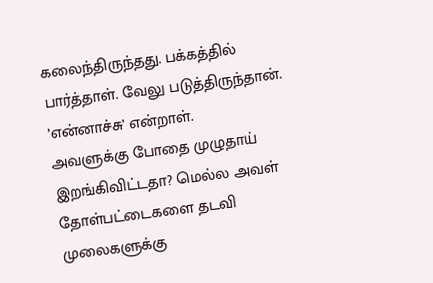கலைந்திருந்தது. பக்கத்தில் பார்த்தாள். வேலு படுத்திருந்தான்.
’என்னாச்சு’ என்றாள்.
அவளுக்கு போதை முழுதாய் இறங்கிவிட்டதா? மெல்ல அவள் தோள்பட்டைகளை தடவி முலைகளுக்கு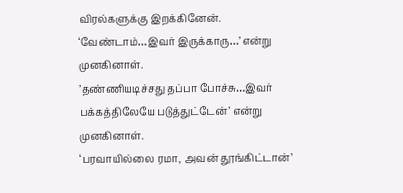விரல்களுக்கு இறக்கினேன்.
‘வேண்டாம்…இவர் இருக்காரு…’ என்று முனகினாள்.
’தண்ணியடிச்சது தப்பா போச்சு…இவர் பக்கத்திலேயே படுத்துட்டேன்’ என்று முனகினாள்.
‘பரவாயில்லை ரமா, அவன் தூங்கிட்டான்’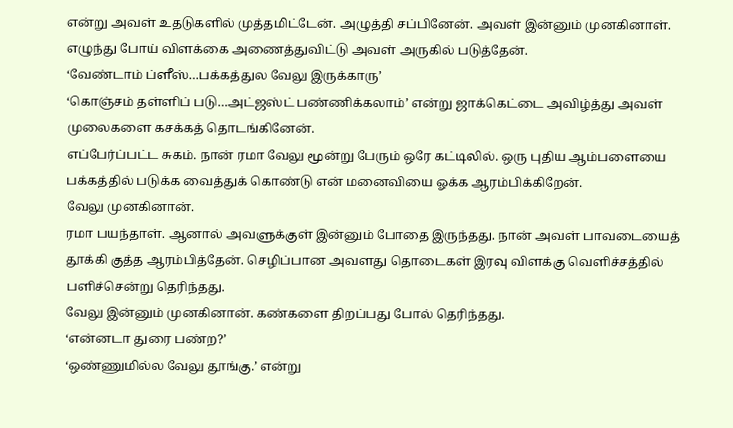என்று அவள் உதடுகளில் முத்தமிட்டேன். அழுத்தி சப்பினேன். அவள் இன்னும் முனகினாள்.
எழுந்து போய் விளக்கை அணைத்துவிட்டு அவள் அருகில் படுத்தேன்.
‘வேண்டாம் ப்ளீஸ்…பக்கத்துல வேலு இருக்காரு’
‘கொஞ்சம் தள்ளிப் படு…அட்ஜஸ்ட் பண்ணிக்கலாம்’ என்று ஜாக்கெட்டை அவிழ்த்து அவள் முலைகளை கசக்கத் தொடங்கினேன்.
எப்பேர்ப்பட்ட சுகம். நான் ரமா வேலு மூன்று பேரும் ஒரே கட்டிலில். ஒரு புதிய ஆம்பளையை பக்கத்தில் படுக்க வைத்துக் கொண்டு என் மனைவியை ஓக்க ஆரம்பிக்கிறேன்.
வேலு முனகினான்.
ரமா பயந்தாள். ஆனால் அவளுக்குள் இன்னும் போதை இருந்தது. நான் அவள் பாவடையைத் தூக்கி குத்த ஆரம்பித்தேன். செழிப்பான அவளது தொடைகள் இரவு விளக்கு வெளிச்சத்தில் பளிச்சென்று தெரிந்தது.
வேலு இன்னும் முனகினான். கண்களை திறப்பது போல் தெரிந்தது.
‘என்னடா துரை பண்ற?’
‘ஒண்ணுமில்ல வேலு தூங்கு.’ என்று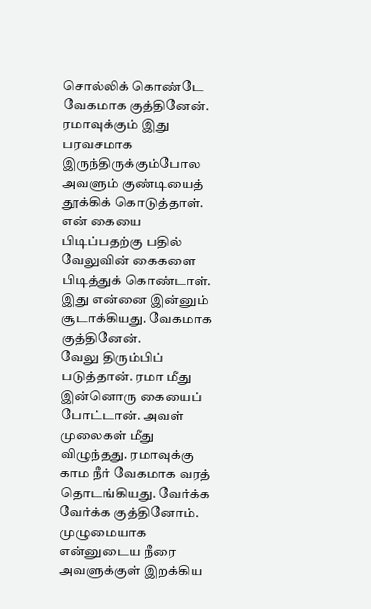சொல்லிக் கொண்டே வேகமாக குத்தினேன்.
ரமாவுக்கும் இது பரவசமாக இருந்திருக்கும்போல அவளும் குண்டியைத் தூக்கிக் கொடுத்தாள்.
என் கையை பிடிப்பதற்கு பதில் வேலுவின் கைகளை பிடித்துக் கொண்டாள். இது என்னை இன்னும் சூடாக்கியது. வேகமாக குத்தினேன்.
வேலு திரும்பிப் படுத்தான். ரமா மீது இன்னொரு கையைப் போட்டான். அவள் முலைகள் மீது விழுந்தது. ரமாவுக்கு காம நீர் வேகமாக வரத் தொடங்கியது. வேர்க்க வேர்க்க குத்தினோம்.
முழுமையாக என்னுடைய நீரை அவளுக்குள் இறக்கிய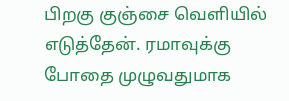பிறகு குஞ்சை வெளியில் எடுத்தேன். ரமாவுக்கு போதை முழுவதுமாக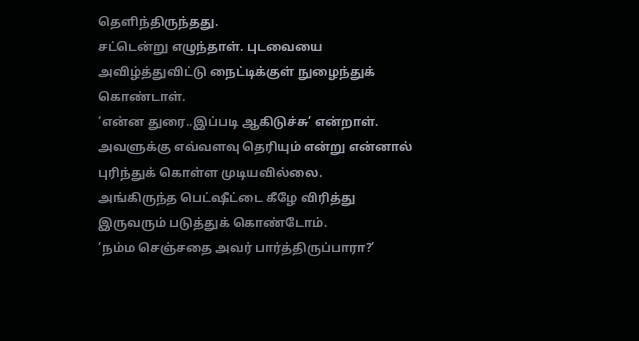தெளிந்திருந்தது.
சட்டென்று எழுந்தாள். புடவையை அவிழ்த்துவிட்டு நைட்டிக்குள் நுழைந்துக் கொண்டாள்.
‘என்ன துரை..இப்படி ஆகிடுச்சு’ என்றாள்.
அவளுக்கு எவ்வளவு தெரியும் என்று என்னால் புரிந்துக் கொள்ள முடியவில்லை.
அங்கிருந்த பெட்ஷீட்டை கீழே விரித்து இருவரும் படுத்துக் கொண்டோம்.
’நம்ம செஞ்சதை அவர் பார்த்திருப்பாரா?’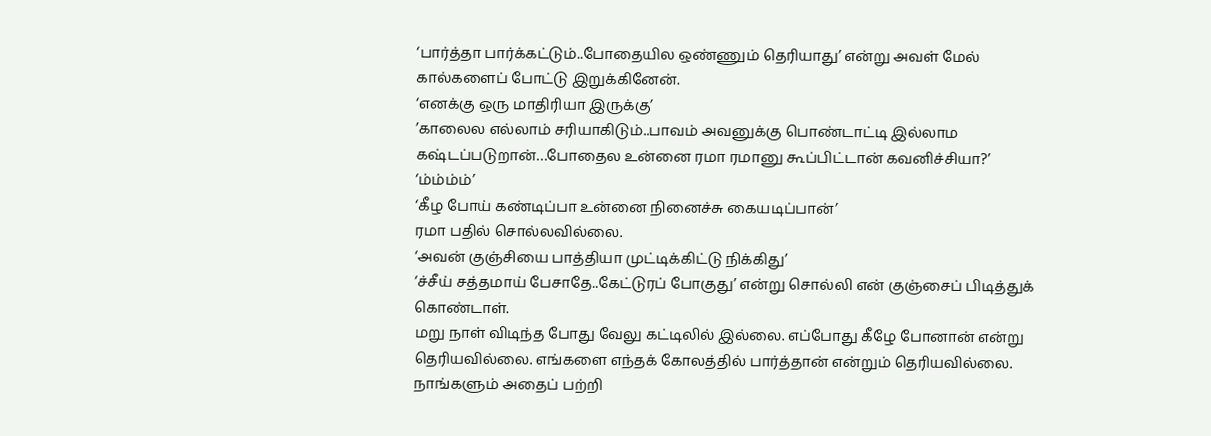‘பார்த்தா பார்க்கட்டும்..போதையில ஒண்ணும் தெரியாது’ என்று அவள் மேல் கால்களைப் போட்டு இறுக்கினேன்.
‘எனக்கு ஒரு மாதிரியா இருக்கு’
’காலைல எல்லாம் சரியாகிடும்..பாவம் அவனுக்கு பொண்டாட்டி இல்லாம கஷ்டப்படுறான்…போதைல உன்னை ரமா ரமானு கூப்பிட்டான் கவனிச்சியா?’
‘ம்ம்ம்ம்’
‘கீழ போய் கண்டிப்பா உன்னை நினைச்சு கையடிப்பான்’
ரமா பதில் சொல்லவில்லை.
‘அவன் குஞ்சியை பாத்தியா முட்டிக்கிட்டு நிக்கிது’
‘ச்சீய் சத்தமாய் பேசாதே..கேட்டுரப் போகுது’ என்று சொல்லி என் குஞ்சைப் பிடித்துக் கொண்டாள்.
மறு நாள் விடிந்த போது வேலு கட்டிலில் இல்லை. எப்போது கீழே போனான் என்று தெரியவில்லை. எங்களை எந்தக் கோலத்தில் பார்த்தான் என்றும் தெரியவில்லை.
நாங்களும் அதைப் பற்றி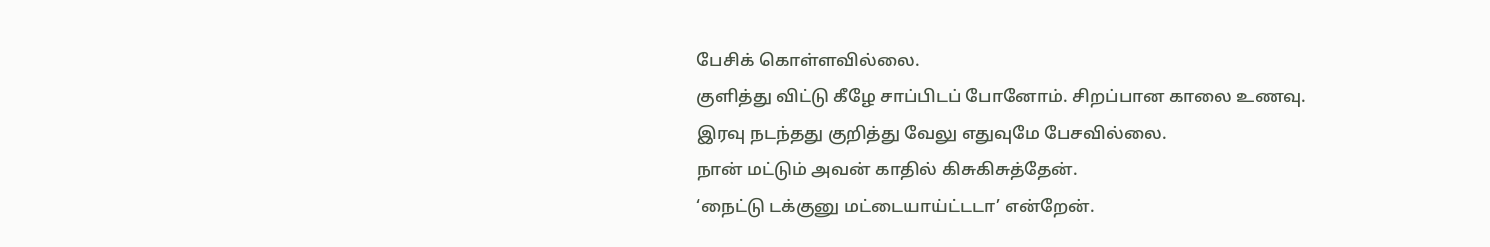பேசிக் கொள்ளவில்லை.
குளித்து விட்டு கீழே சாப்பிடப் போனோம். சிறப்பான காலை உணவு.
இரவு நடந்தது குறித்து வேலு எதுவுமே பேசவில்லை.
நான் மட்டும் அவன் காதில் கிசுகிசுத்தேன்.
‘நைட்டு டக்குனு மட்டையாய்ட்டடா’ என்றேன்.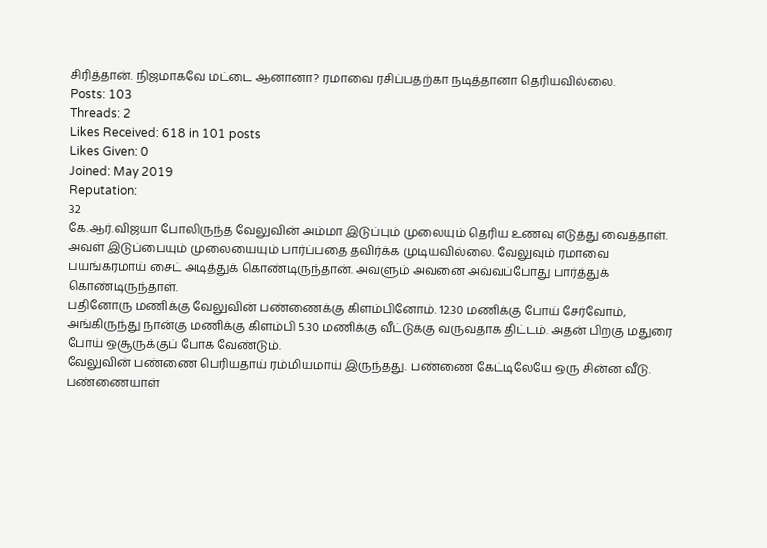சிரித்தான். நிஜமாகவே மட்டை ஆனானா? ரமாவை ரசிப்பதற்கா நடித்தானா தெரியவில்லை.
Posts: 103
Threads: 2
Likes Received: 618 in 101 posts
Likes Given: 0
Joined: May 2019
Reputation:
32
கே.ஆர்.விஜயா போலிருந்த வேலுவின் அம்மா இடுப்பும் முலையும் தெரிய உணவு எடுத்து வைத்தாள். அவள் இடுப்பையும் முலையையும் பார்ப்பதை தவிர்க்க முடியவில்லை. வேலுவும் ரமாவை பயங்கரமாய் சைட் அடித்துக் கொண்டிருந்தான். அவளும் அவனை அவ்வப்போது பார்த்துக் கொண்டிருந்தாள்.
பதினோரு மணிக்கு வேலுவின் பண்ணைக்கு கிளம்பினோம். 12.30 மணிக்கு போய் சேர்வோம், அங்கிருந்து நான்கு மணிக்கு கிளம்பி 5.30 மணிக்கு வீட்டுக்கு வருவதாக திட்டம். அதன் பிறகு மதுரை போய் ஒசூருக்குப் போக வேண்டும்.
வேலுவின் பண்ணை பெரியதாய் ரம்மியமாய் இருந்தது. பண்ணை கேட்டிலேயே ஒரு சின்ன வீடு. பண்ணையாள்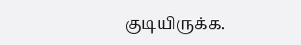குடியிருக்க.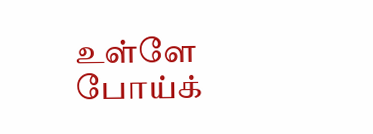உள்ளே போய்க்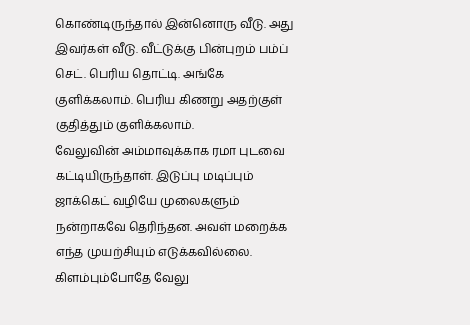கொண்டிருந்தால் இன்னொரு வீடு. அது இவர்கள் வீடு. வீட்டுக்கு பின்புறம் பம்ப் செட். பெரிய தொட்டி. அங்கே குளிக்கலாம். பெரிய கிணறு அதற்குள் குதித்தும் குளிக்கலாம்.
வேலுவின் அம்மாவுக்காக ரமா புடவை கட்டியிருந்தாள். இடுப்பு மடிப்பும் ஜாக்கெட் வழியே முலைகளும் நன்றாகவே தெரிந்தன. அவள் மறைக்க எந்த முயற்சியும் எடுக்கவில்லை.
கிளம்பும்போதே வேலு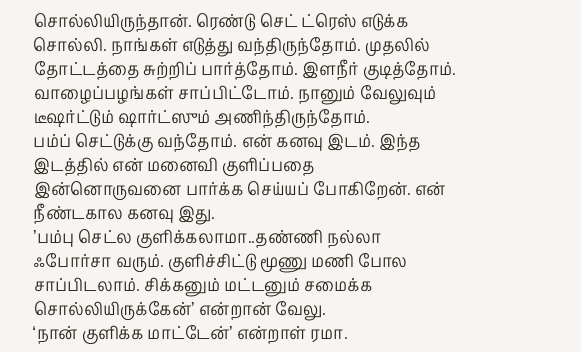சொல்லியிருந்தான். ரெண்டு செட் ட்ரெஸ் எடுக்க சொல்லி. நாங்கள் எடுத்து வந்திருந்தோம். முதலில் தோட்டத்தை சுற்றிப் பார்த்தோம். இளநீர் குடித்தோம். வாழைப்பழங்கள் சாப்பிட்டோம். நானும் வேலுவும் டீஷர்ட்டும் ஷார்ட்ஸும் அணிந்திருந்தோம்.
பம்ப் செட்டுக்கு வந்தோம். என் கனவு இடம். இந்த இடத்தில் என் மனைவி குளிப்பதை இன்னொருவனை பார்க்க செய்யப் போகிறேன். என் நீண்டகால கனவு இது.
’பம்பு செட்ல குளிக்கலாமா..தண்ணி நல்லா ஃபோர்சா வரும். குளிச்சிட்டு மூணு மணி போல சாப்பிடலாம். சிக்கனும் மட்டனும் சமைக்க சொல்லியிருக்கேன்’ என்றான் வேலு.
‘நான் குளிக்க மாட்டேன்’ என்றாள் ரமா.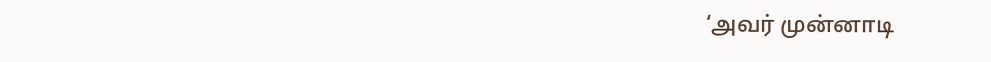‘அவர் முன்னாடி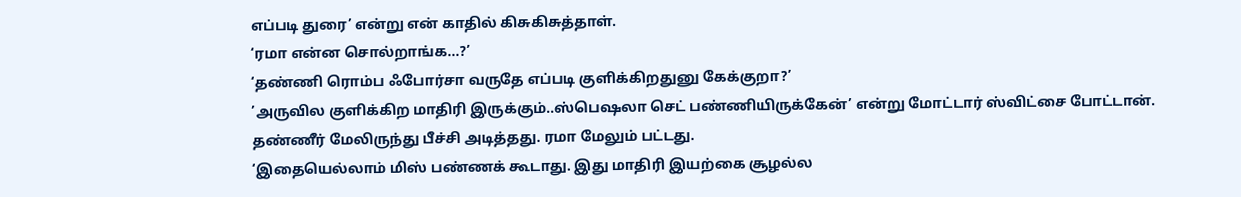எப்படி துரை’ என்று என் காதில் கிசுகிசுத்தாள்.
‘ரமா என்ன சொல்றாங்க…?’
‘தண்ணி ரொம்ப ஃபோர்சா வருதே எப்படி குளிக்கிறதுனு கேக்குறா?’
’அருவில குளிக்கிற மாதிரி இருக்கும்..ஸ்பெஷலா செட் பண்ணியிருக்கேன்’ என்று மோட்டார் ஸ்விட்சை போட்டான்.
தண்ணீர் மேலிருந்து பீச்சி அடித்தது. ரமா மேலும் பட்டது.
‘இதையெல்லாம் மிஸ் பண்ணக் கூடாது. இது மாதிரி இயற்கை சூழல்ல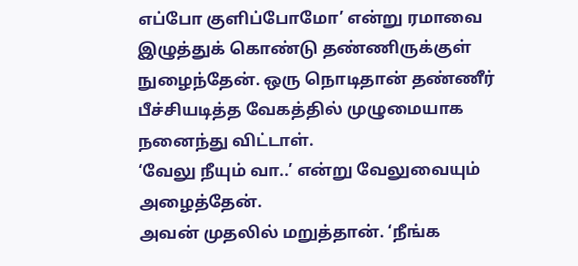எப்போ குளிப்போமோ’ என்று ரமாவை இழுத்துக் கொண்டு தண்ணிருக்குள் நுழைந்தேன். ஒரு நொடிதான் தண்ணீர் பீச்சியடித்த வேகத்தில் முழுமையாக நனைந்து விட்டாள்.
‘வேலு நீயும் வா..’ என்று வேலுவையும் அழைத்தேன்.
அவன் முதலில் மறுத்தான். ‘நீங்க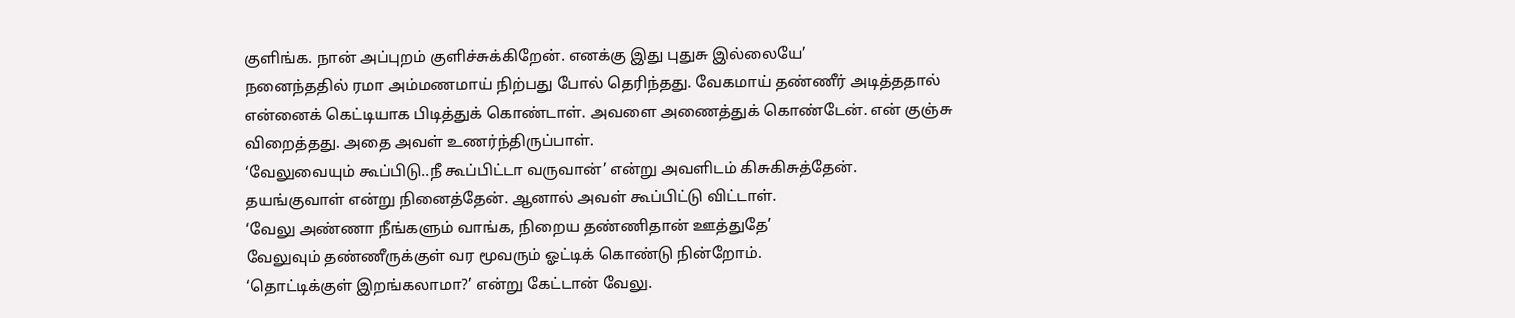குளிங்க. நான் அப்புறம் குளிச்சுக்கிறேன். எனக்கு இது புதுசு இல்லையே’
நனைந்ததில் ரமா அம்மணமாய் நிற்பது போல் தெரிந்தது. வேகமாய் தண்ணீர் அடித்ததால் என்னைக் கெட்டியாக பிடித்துக் கொண்டாள். அவளை அணைத்துக் கொண்டேன். என் குஞ்சு விறைத்தது. அதை அவள் உணர்ந்திருப்பாள்.
‘வேலுவையும் கூப்பிடு..நீ கூப்பிட்டா வருவான்’ என்று அவளிடம் கிசுகிசுத்தேன்.
தயங்குவாள் என்று நினைத்தேன். ஆனால் அவள் கூப்பிட்டு விட்டாள்.
‘வேலு அண்ணா நீங்களும் வாங்க, நிறைய தண்ணிதான் ஊத்துதே’
வேலுவும் தண்ணீருக்குள் வர மூவரும் ஓட்டிக் கொண்டு நின்றோம்.
‘தொட்டிக்குள் இறங்கலாமா?’ என்று கேட்டான் வேலு.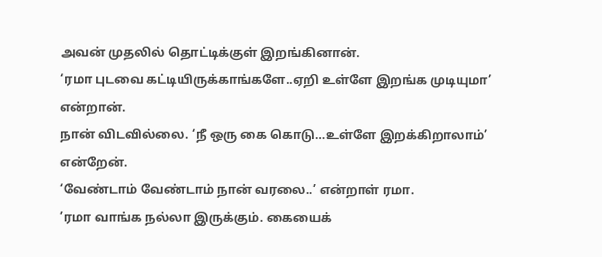அவன் முதலில் தொட்டிக்குள் இறங்கினான்.
‘ரமா புடவை கட்டியிருக்காங்களே..ஏறி உள்ளே இறங்க முடியுமா’ என்றான்.
நான் விடவில்லை. ‘நீ ஒரு கை கொடு…உள்ளே இறக்கிறாலாம்’ என்றேன்.
‘வேண்டாம் வேண்டாம் நான் வரலை..’ என்றாள் ரமா.
’ரமா வாங்க நல்லா இருக்கும். கையைக்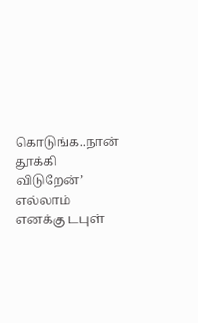கொடுங்க..நான் தூக்கி விடுறேன்’
எல்லாம் எனக்கு டபுள்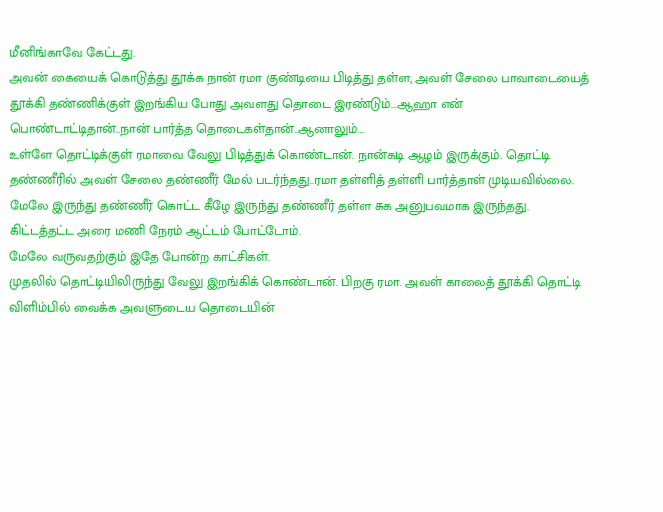மீனிங்காவே கேட்டது.
அவன் கையைக் கொடுத்து தூக்க நான் ரமா குண்டியை பிடித்து தள்ள, அவள் சேலை பாவாடையைத் தூக்கி தண்ணிக்குள் இறங்கிய போது அவளது தொடை இரண்டும்…ஆஹா என் பொண்டாட்டிதான்..நான் பார்த்த தொடைகள்தான்..ஆனாலும்…
உள்ளே தொட்டிக்குள் ரமாவை வேலு பிடித்துக் கொண்டான். நான்கடி ஆழம் இருக்கும். தொட்டி தண்ணீரில் அவள் சேலை தண்ணீர் மேல் படர்ந்தது..ரமா தள்ளித் தள்ளி பார்த்தாள் முடியவில்லை.
மேலே இருந்து தண்ணீர் கொட்ட கீழே இருந்து தண்ணீர் தள்ள சுக அனுபவமாக இருந்தது.
கிட்டத்தட்ட அரை மணி நேரம் ஆட்டம் போட்டோம்.
மேலே வருவதற்கும் இதே போன்ற காட்சிகள்.
முதலில் தொட்டியிலிருந்து வேலு இறங்கிக் கொண்டான். பிறகு ரமா. அவள் காலைத் தூக்கி தொட்டி விளிம்பில் வைக்க அவளுடைய தொடையின்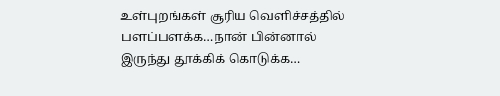உள்புறங்கள் சூரிய வெளிச்சத்தில் பளப்பளக்க…நான் பின்னால் இருந்து தூக்கிக் கொடுக்க…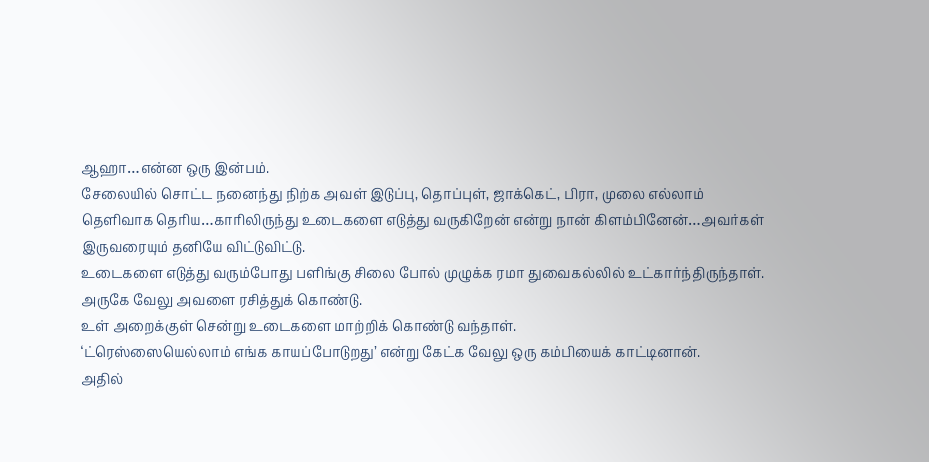ஆஹா…என்ன ஒரு இன்பம்.
சேலையில் சொட்ட நனைந்து நிற்க அவள் இடுப்பு, தொப்புள், ஜாக்கெட், பிரா, முலை எல்லாம் தெளிவாக தெரிய…காரிலிருந்து உடைகளை எடுத்து வருகிறேன் என்று நான் கிளம்பினேன்…அவர்கள் இருவரையும் தனியே விட்டுவிட்டு.
உடைகளை எடுத்து வரும்போது பளிங்கு சிலை போல் முழுக்க ரமா துவைகல்லில் உட்கார்ந்திருந்தாள். அருகே வேலு அவளை ரசித்துக் கொண்டு.
உள் அறைக்குள் சென்று உடைகளை மாற்றிக் கொண்டு வந்தாள்.
‘ட்ரெஸ்ஸையெல்லாம் எங்க காயப்போடுறது’ என்று கேட்க வேலு ஒரு கம்பியைக் காட்டினான்.
அதில்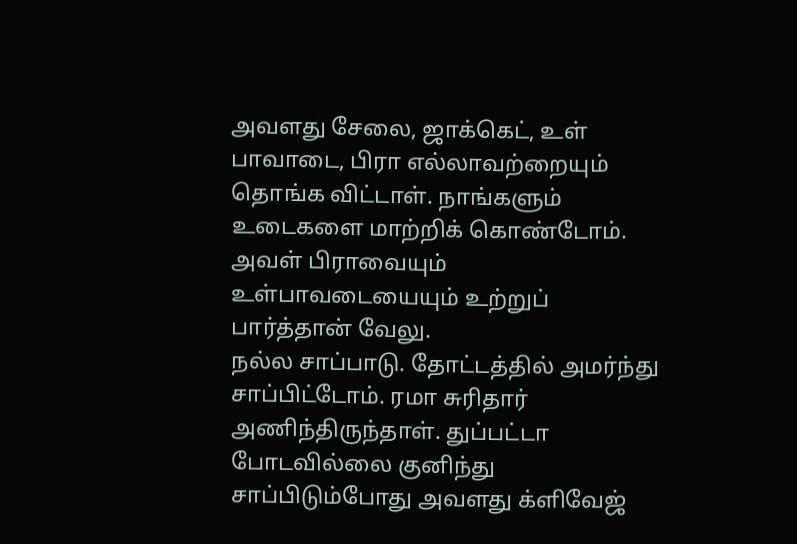அவளது சேலை, ஜாக்கெட், உள் பாவாடை, பிரா எல்லாவற்றையும் தொங்க விட்டாள். நாங்களும் உடைகளை மாற்றிக் கொண்டோம். அவள் பிராவையும் உள்பாவடையையும் உற்றுப் பார்த்தான் வேலு.
நல்ல சாப்பாடு. தோட்டத்தில் அமர்ந்து சாப்பிட்டோம். ரமா சுரிதார் அணிந்திருந்தாள். துப்பட்டா போடவில்லை குனிந்து சாப்பிடும்போது அவளது க்ளிவேஜ்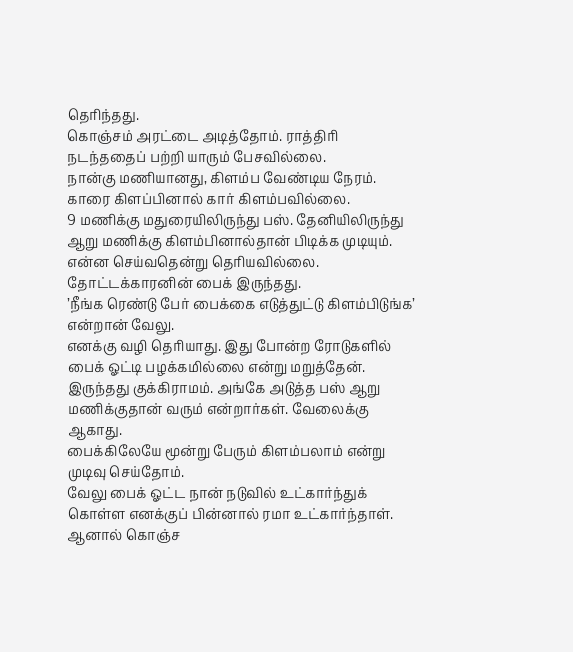தெரிந்தது.
கொஞ்சம் அரட்டை அடித்தோம். ராத்திரி நடந்ததைப் பற்றி யாரும் பேசவில்லை.
நான்கு மணியானது, கிளம்ப வேண்டிய நேரம். காரை கிளப்பினால் கார் கிளம்பவில்லை.
9 மணிக்கு மதுரையிலிருந்து பஸ். தேனியிலிருந்து ஆறு மணிக்கு கிளம்பினால்தான் பிடிக்க முடியும்.
என்ன செய்வதென்று தெரியவில்லை.
தோட்டக்காரனின் பைக் இருந்தது.
’நீங்க ரெண்டு பேர் பைக்கை எடுத்துட்டு கிளம்பிடுங்க’ என்றான் வேலு.
எனக்கு வழி தெரியாது. இது போன்ற ரோடுகளில் பைக் ஓட்டி பழக்கமில்லை என்று மறுத்தேன்.
இருந்தது குக்கிராமம். அங்கே அடுத்த பஸ் ஆறு மணிக்குதான் வரும் என்றார்கள். வேலைக்கு ஆகாது.
பைக்கிலேயே மூன்று பேரும் கிளம்பலாம் என்று முடிவு செய்தோம்.
வேலு பைக் ஓட்ட நான் நடுவில் உட்கார்ந்துக் கொள்ள எனக்குப் பின்னால் ரமா உட்கார்ந்தாள்.
ஆனால் கொஞ்ச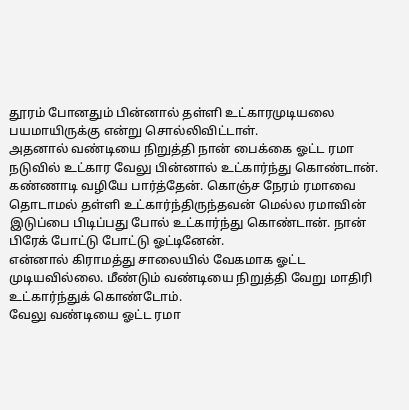தூரம் போனதும் பின்னால் தள்ளி உட்காரமுடியலை பயமாயிருக்கு என்று சொல்லிவிட்டாள்.
அதனால் வண்டியை நிறுத்தி நான் பைக்கை ஓட்ட ரமா நடுவில் உட்கார வேலு பின்னால் உட்கார்ந்து கொண்டான்.
கண்ணாடி வழியே பார்த்தேன். கொஞ்ச நேரம் ரமாவை தொடாமல் தள்ளி உட்கார்ந்திருந்தவன் மெல்ல ரமாவின் இடுப்பை பிடிப்பது போல் உட்கார்ந்து கொண்டான். நான் பிரேக் போட்டு போட்டு ஓட்டினேன்.
என்னால் கிராமத்து சாலையில் வேகமாக ஓட்ட முடியவில்லை. மீண்டும் வண்டியை நிறுத்தி வேறு மாதிரி உட்கார்ந்துக் கொண்டோம்.
வேலு வண்டியை ஓட்ட ரமா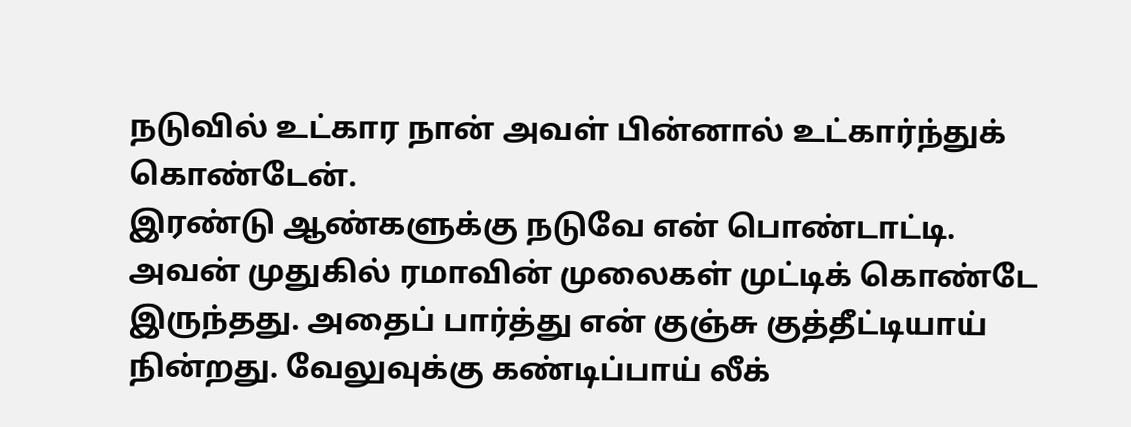நடுவில் உட்கார நான் அவள் பின்னால் உட்கார்ந்துக் கொண்டேன்.
இரண்டு ஆண்களுக்கு நடுவே என் பொண்டாட்டி.
அவன் முதுகில் ரமாவின் முலைகள் முட்டிக் கொண்டே இருந்தது. அதைப் பார்த்து என் குஞ்சு குத்தீட்டியாய் நின்றது. வேலுவுக்கு கண்டிப்பாய் லீக்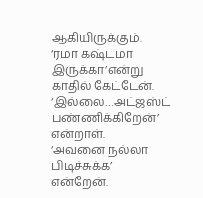ஆகியிருக்கும்.
‘ரமா கஷ்டமா இருக்கா’என்று காதில் கேட்டேன்.
‘இல்லை…அட்ஜஸ்ட் பண்ணிக்கிறேன்’ என்றாள்.
‘அவனை நல்லா பிடிச்சுக்க’ என்றேன்.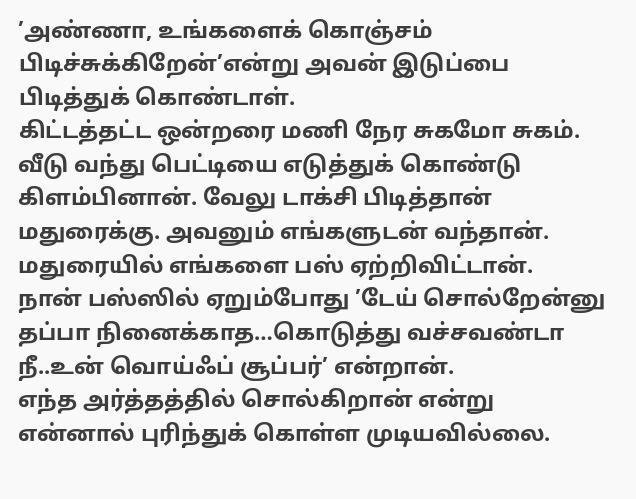’அண்ணா, உங்களைக் கொஞ்சம் பிடிச்சுக்கிறேன்’என்று அவன் இடுப்பை பிடித்துக் கொண்டாள்.
கிட்டத்தட்ட ஒன்றரை மணி நேர சுகமோ சுகம்.
வீடு வந்து பெட்டியை எடுத்துக் கொண்டு கிளம்பினான். வேலு டாக்சி பிடித்தான் மதுரைக்கு. அவனும் எங்களுடன் வந்தான்.
மதுரையில் எங்களை பஸ் ஏற்றிவிட்டான்.
நான் பஸ்ஸில் ஏறும்போது ’டேய் சொல்றேன்னு தப்பா நினைக்காத…கொடுத்து வச்சவண்டா நீ..உன் வொய்ஃப் சூப்பர்’ என்றான்.
எந்த அர்த்தத்தில் சொல்கிறான் என்று என்னால் புரிந்துக் கொள்ள முடியவில்லை.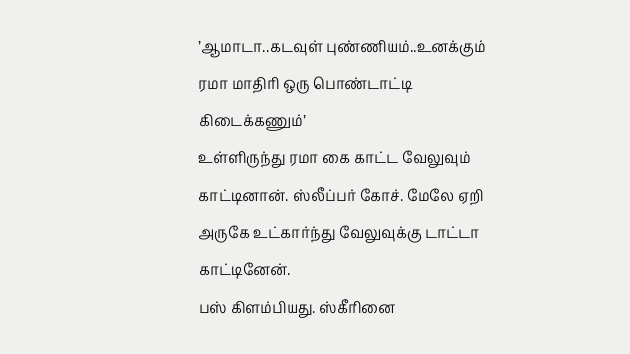’ஆமாடா..கடவுள் புண்ணியம்..உனக்கும் ரமா மாதிரி ஒரு பொண்டாட்டி கிடைக்கணும்’
உள்ளிருந்து ரமா கை காட்ட வேலுவும் காட்டினான். ஸ்லீப்பர் கோச். மேலே ஏறி அருகே உட்கார்ந்து வேலுவுக்கு டாட்டா காட்டினேன்.
பஸ் கிளம்பியது. ஸ்கீரினை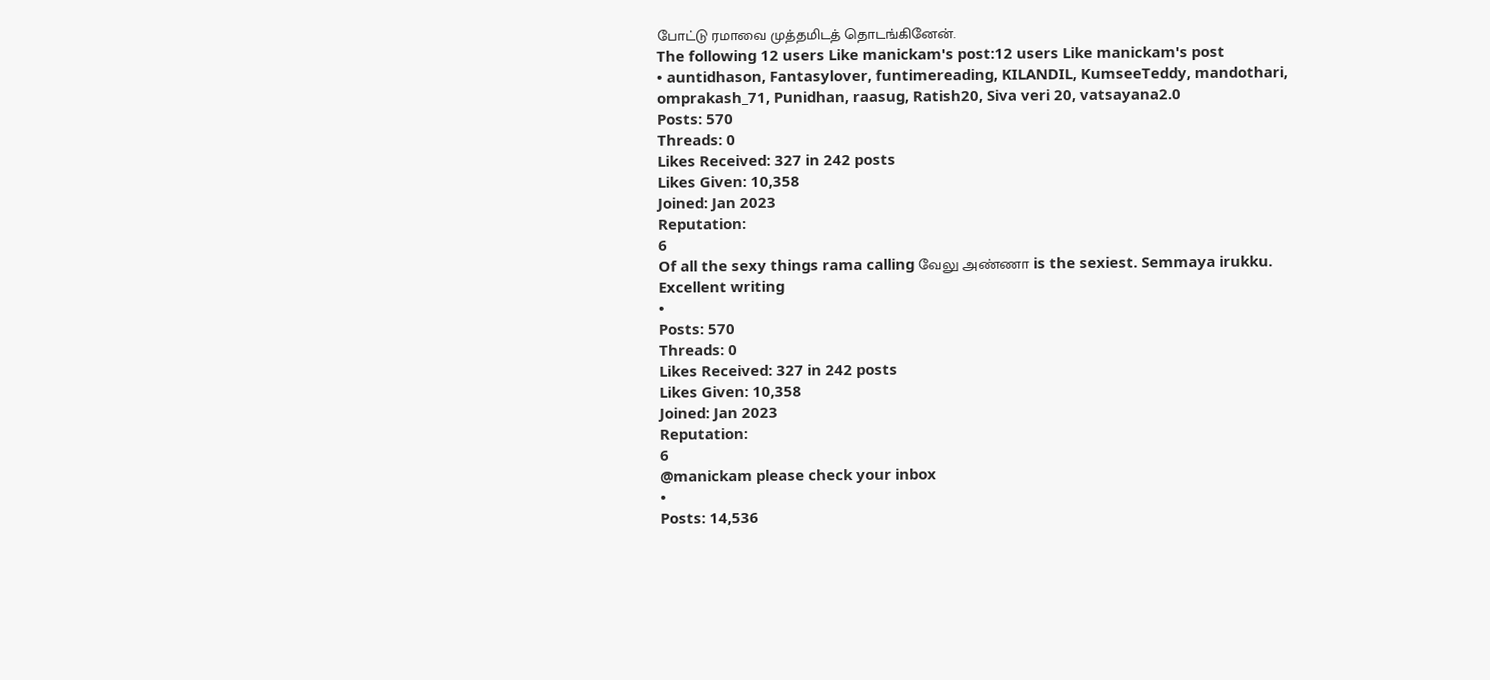போட்டு ரமாவை முத்தமிடத் தொடங்கினேன்.
The following 12 users Like manickam's post:12 users Like manickam's post
• auntidhason, Fantasylover, funtimereading, KILANDIL, KumseeTeddy, mandothari, omprakash_71, Punidhan, raasug, Ratish20, Siva veri 20, vatsayana2.0
Posts: 570
Threads: 0
Likes Received: 327 in 242 posts
Likes Given: 10,358
Joined: Jan 2023
Reputation:
6
Of all the sexy things rama calling வேலு அண்ணா is the sexiest. Semmaya irukku. Excellent writing
•
Posts: 570
Threads: 0
Likes Received: 327 in 242 posts
Likes Given: 10,358
Joined: Jan 2023
Reputation:
6
@manickam please check your inbox
•
Posts: 14,536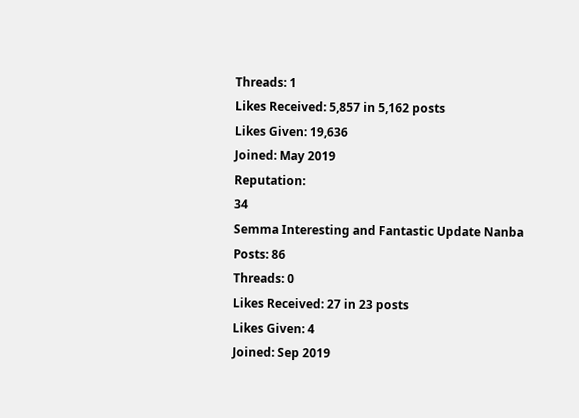Threads: 1
Likes Received: 5,857 in 5,162 posts
Likes Given: 19,636
Joined: May 2019
Reputation:
34
Semma Interesting and Fantastic Update Nanba
Posts: 86
Threads: 0
Likes Received: 27 in 23 posts
Likes Given: 4
Joined: Sep 2019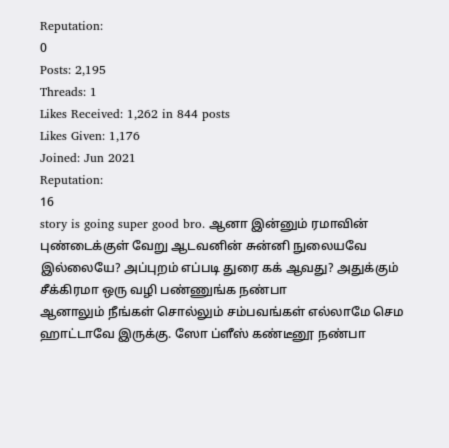Reputation:
0
Posts: 2,195
Threads: 1
Likes Received: 1,262 in 844 posts
Likes Given: 1,176
Joined: Jun 2021
Reputation:
16
story is going super good bro. ஆனா இன்னும் ரமாவின் புண்டைக்குள் வேறு ஆடவனின் சுன்னி நுலையவே இல்லையே? அப்புறம் எப்படி துரை கக் ஆவது? அதுக்கும் சீக்கிரமா ஒரு வழி பண்ணுங்க நண்பா
ஆனாலும் நீங்கள் சொல்லும் சம்பவங்கள் எல்லாமே செம ஹாட்டாவே இருக்கு. ஸோ ப்ளீஸ் கண்டீனூ நண்பா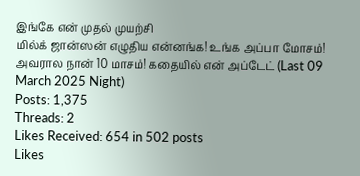இங்கே என் முதல் முயற்சி
மில்க் ஜான்ஸன் எழுதிய என்னங்க! உங்க அப்பா மோசம்! அவரால நான் 10 மாசம்! கதையில் என் அப்டேட் (Last 09 March 2025 Night)
Posts: 1,375
Threads: 2
Likes Received: 654 in 502 posts
Likes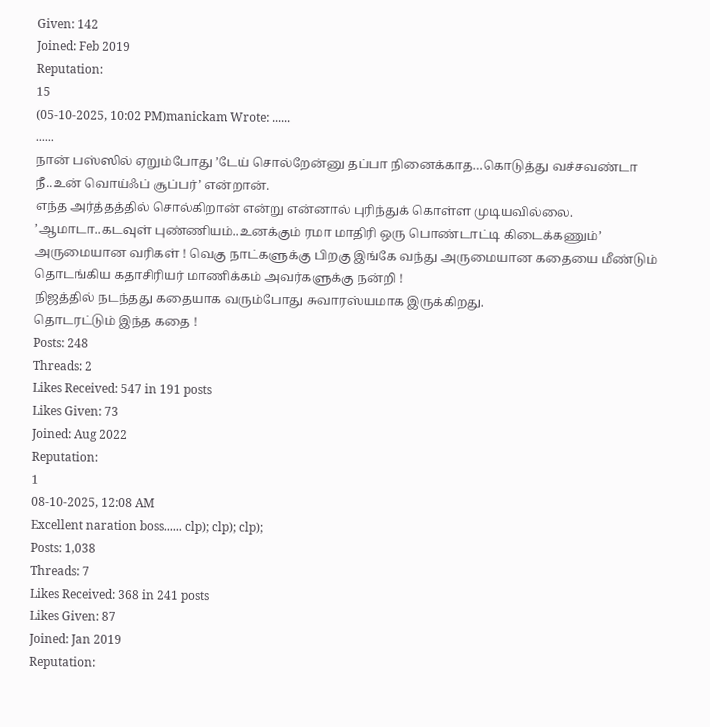Given: 142
Joined: Feb 2019
Reputation:
15
(05-10-2025, 10:02 PM)manickam Wrote: ......
......
நான் பஸ்ஸில் ஏறும்போது ’டேய் சொல்றேன்னு தப்பா நினைக்காத…கொடுத்து வச்சவண்டா நீ..உன் வொய்ஃப் சூப்பர்’ என்றான்.
எந்த அர்த்தத்தில் சொல்கிறான் என்று என்னால் புரிந்துக் கொள்ள முடியவில்லை.
’ஆமாடா..கடவுள் புண்ணியம்..உனக்கும் ரமா மாதிரி ஒரு பொண்டாட்டி கிடைக்கணும்’
அருமையான வரிகள் ! வெகு நாட்களுக்கு பிறகு இங்கே வந்து அருமையான கதையை மீண்டும் தொடங்கிய கதாசிரியர் மாணிக்கம் அவர்களுக்கு நன்றி !
நிஜத்தில் நடந்தது கதையாக வரும்போது சுவாரஸ்யமாக இருக்கிறது.
தொடரட்டும் இந்த கதை !
Posts: 248
Threads: 2
Likes Received: 547 in 191 posts
Likes Given: 73
Joined: Aug 2022
Reputation:
1
08-10-2025, 12:08 AM
Excellent naration boss...... clp); clp); clp);
Posts: 1,038
Threads: 7
Likes Received: 368 in 241 posts
Likes Given: 87
Joined: Jan 2019
Reputation: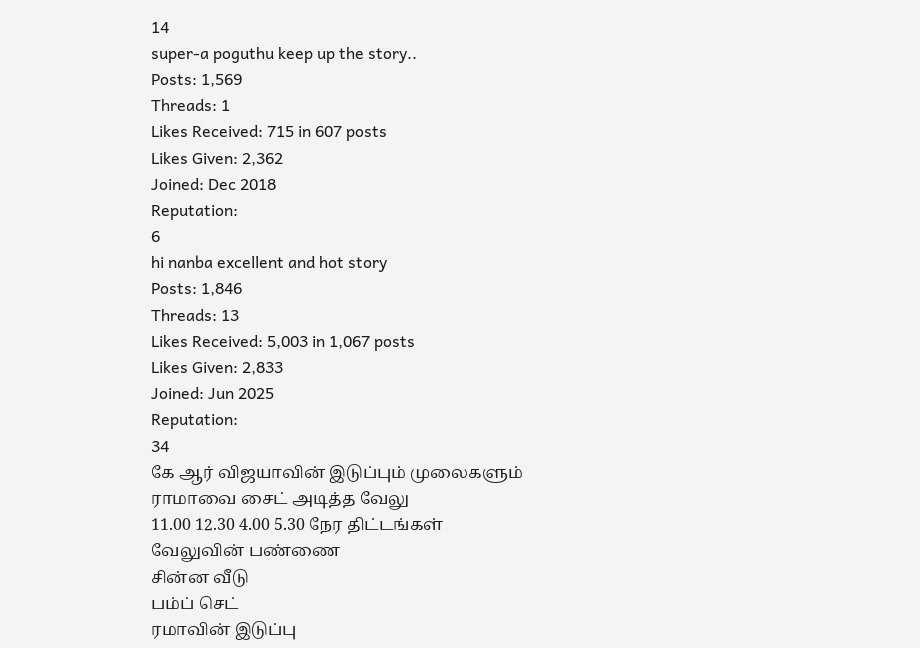14
super-a poguthu keep up the story..
Posts: 1,569
Threads: 1
Likes Received: 715 in 607 posts
Likes Given: 2,362
Joined: Dec 2018
Reputation:
6
hi nanba excellent and hot story
Posts: 1,846
Threads: 13
Likes Received: 5,003 in 1,067 posts
Likes Given: 2,833
Joined: Jun 2025
Reputation:
34
கே ஆர் விஜயாவின் இடுப்பும் முலைகளும்
ராமாவை சைட் அடித்த வேலு
11.00 12.30 4.00 5.30 நேர திட்டங்கள்
வேலுவின் பண்ணை
சின்ன வீடு
பம்ப் செட்
ரமாவின் இடுப்பு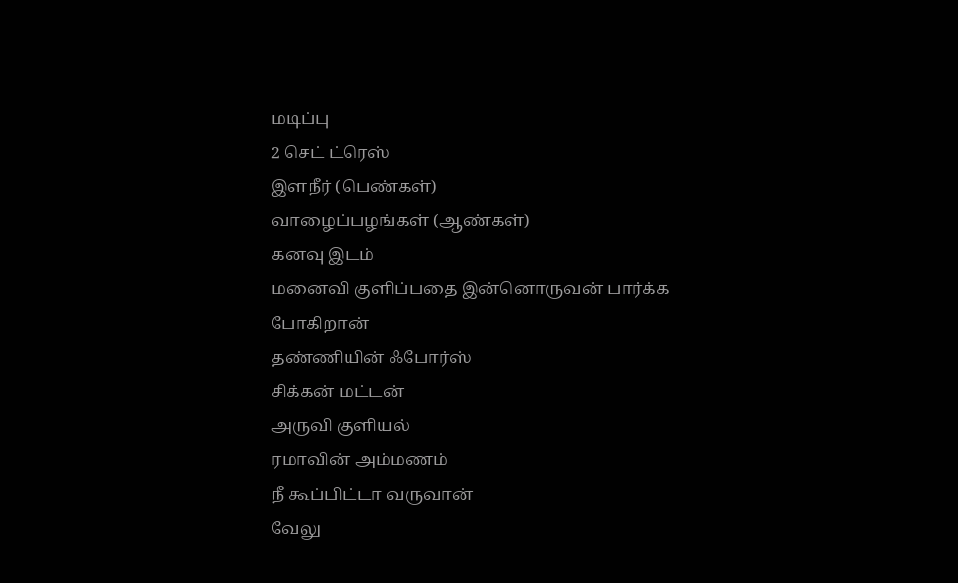மடிப்பு
2 செட் ட்ரெஸ்
இளநீர் (பெண்கள்)
வாழைப்பழங்கள் (ஆண்கள்)
கனவு இடம்
மனைவி குளிப்பதை இன்னொருவன் பார்க்க போகிறான்
தண்ணியின் ஃபோர்ஸ்
சிக்கன் மட்டன்
அருவி குளியல்
ரமாவின் அம்மணம்
நீ கூப்பிட்டா வருவான்
வேலு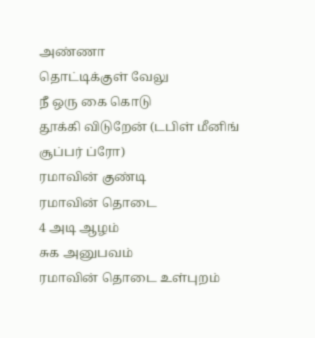அண்ணா
தொட்டிக்குள் வேலு
நீ ஒரு கை கொடு
தூக்கி விடுறேன் (டபிள் மீனிங் சூப்பர் ப்ரோ)
ரமாவின் குண்டி
ரமாவின் தொடை
4 அடி ஆழம்
சுக அனுபவம்
ரமாவின் தொடை உள்புறம்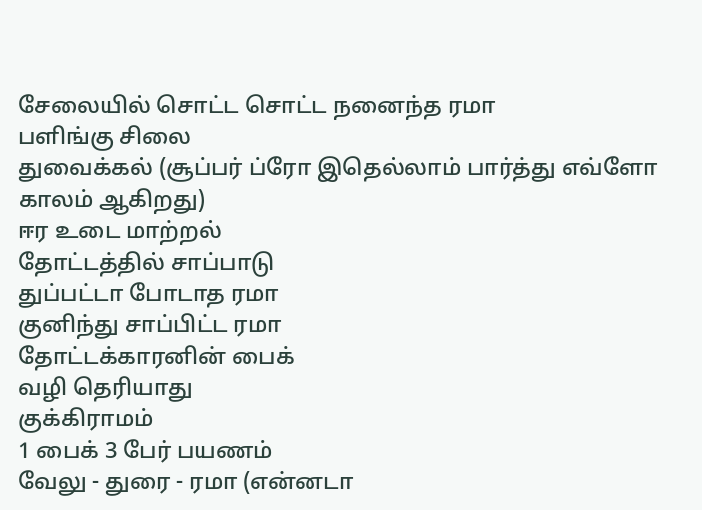சேலையில் சொட்ட சொட்ட நனைந்த ரமா
பளிங்கு சிலை
துவைக்கல் (சூப்பர் ப்ரோ இதெல்லாம் பார்த்து எவ்ளோ காலம் ஆகிறது)
ஈர உடை மாற்றல்
தோட்டத்தில் சாப்பாடு
துப்பட்டா போடாத ரமா
குனிந்து சாப்பிட்ட ரமா
தோட்டக்காரனின் பைக்
வழி தெரியாது
குக்கிராமம்
1 பைக் 3 பேர் பயணம்
வேலு - துரை - ரமா (என்னடா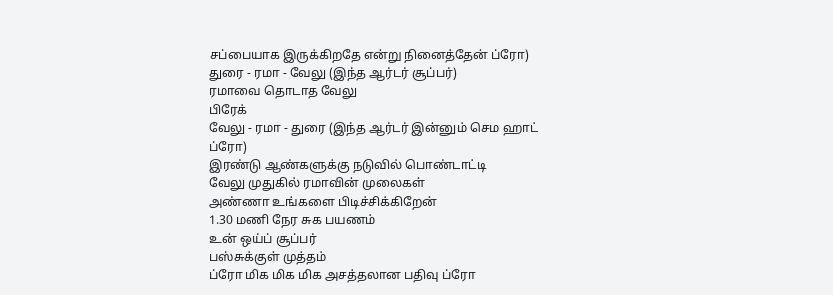சப்பையாக இருக்கிறதே என்று நினைத்தேன் ப்ரோ)
துரை - ரமா - வேலு (இந்த ஆர்டர் சூப்பர்)
ரமாவை தொடாத வேலு
பிரேக்
வேலு - ரமா - துரை (இந்த ஆர்டர் இன்னும் செம ஹாட் ப்ரோ)
இரண்டு ஆண்களுக்கு நடுவில் பொண்டாட்டி
வேலு முதுகில் ரமாவின் முலைகள்
அண்ணா உங்களை பிடிச்சிக்கிறேன்
1.30 மணி நேர சுக பயணம்
உன் ஒய்ப் சூப்பர்
பஸ்சுக்குள் முத்தம்
ப்ரோ மிக மிக மிக அசத்தலான பதிவு ப்ரோ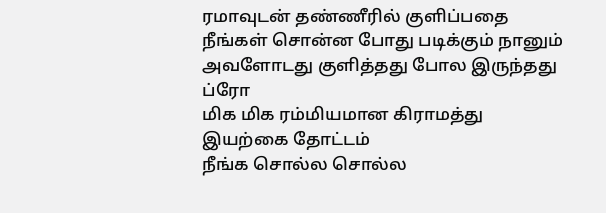ரமாவுடன் தண்ணீரில் குளிப்பதை நீங்கள் சொன்ன போது படிக்கும் நானும் அவளோடது குளித்தது போல இருந்தது ப்ரோ
மிக மிக ரம்மியமான கிராமத்து இயற்கை தோட்டம்
நீங்க சொல்ல சொல்ல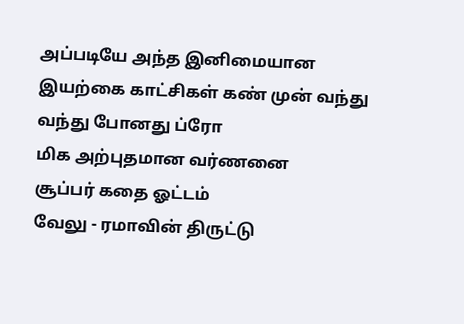அப்படியே அந்த இனிமையான இயற்கை காட்சிகள் கண் முன் வந்து வந்து போனது ப்ரோ
மிக அற்புதமான வர்ணனை
சூப்பர் கதை ஓட்டம்
வேலு - ரமாவின் திருட்டு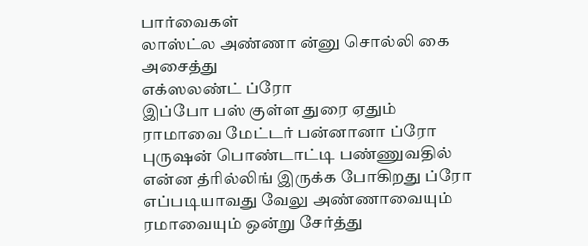பார்வைகள்
லாஸ்ட்ல அண்ணா ன்னு சொல்லி கை அசைத்து
எக்ஸலண்ட் ப்ரோ
இப்போ பஸ் குள்ள துரை ஏதும் ராமாவை மேட்டர் பன்னானா ப்ரோ
புருஷன் பொண்டாட்டி பண்ணுவதில் என்ன த்ரில்லிங் இருக்க போகிறது ப்ரோ
எப்படியாவது வேலு அண்ணாவையும் ரமாவையும் ஒன்று சேர்த்து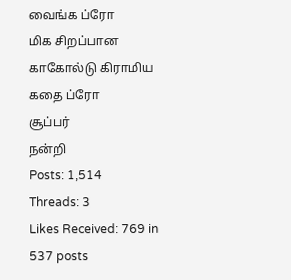வைங்க ப்ரோ
மிக சிறப்பான காகோல்டு கிராமிய கதை ப்ரோ
சூப்பர்
நன்றி
Posts: 1,514
Threads: 3
Likes Received: 769 in 537 posts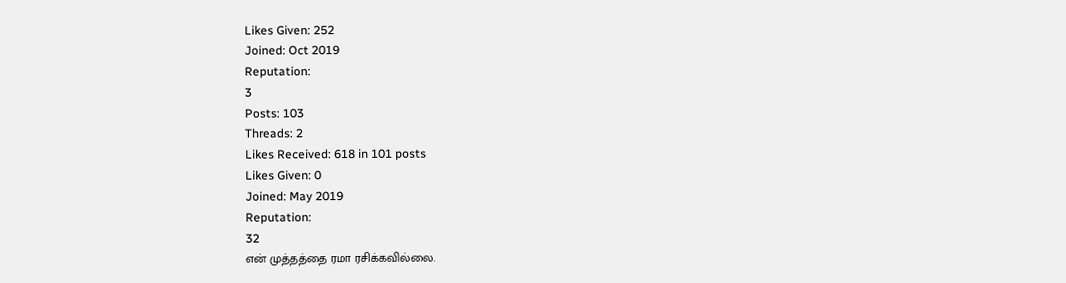Likes Given: 252
Joined: Oct 2019
Reputation:
3
Posts: 103
Threads: 2
Likes Received: 618 in 101 posts
Likes Given: 0
Joined: May 2019
Reputation:
32
என் முத்தத்தை ரமா ரசிக்கவில்லை.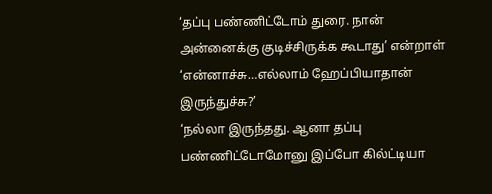‘தப்பு பண்ணிட்டோம் துரை. நான் அன்னைக்கு குடிச்சிருக்க கூடாது’ என்றாள்
‘என்னாச்சு…எல்லாம் ஹேப்பியாதான் இருந்துச்சு?’
‘நல்லா இருந்தது. ஆனா தப்பு பண்ணிட்டோமோனு இப்போ கில்ட்டியா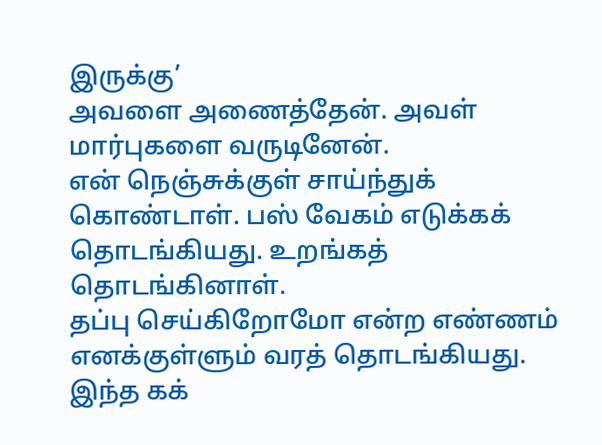இருக்கு’
அவளை அணைத்தேன். அவள் மார்புகளை வருடினேன்.
என் நெஞ்சுக்குள் சாய்ந்துக் கொண்டாள். பஸ் வேகம் எடுக்கக் தொடங்கியது. உறங்கத் தொடங்கினாள்.
தப்பு செய்கிறோமோ என்ற எண்ணம் எனக்குள்ளும் வரத் தொடங்கியது.
இந்த கக்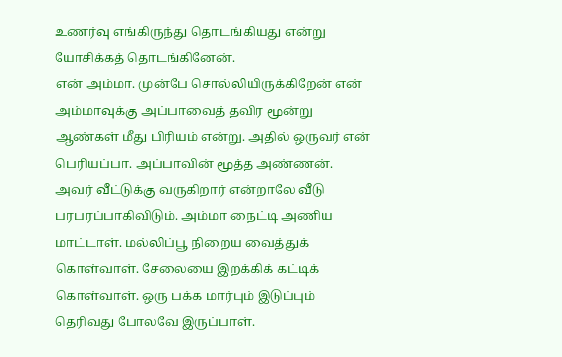உணர்வு எங்கிருந்து தொடங்கியது என்று யோசிக்கத் தொடங்கினேன்.
என் அம்மா. முன்பே சொல்லியிருக்கிறேன் என் அம்மாவுக்கு அப்பாவைத் தவிர மூன்று ஆண்கள் மீது பிரியம் என்று. அதில் ஒருவர் என் பெரியப்பா. அப்பாவின் மூத்த அண்ணன்.
அவர் வீட்டுக்கு வருகிறார் என்றாலே வீடு பரபரப்பாகிவிடும். அம்மா நைட்டி அணிய மாட்டாள். மல்லிப்பூ நிறைய வைத்துக் கொள்வாள். சேலையை இறக்கிக் கட்டிக் கொள்வாள். ஒரு பக்க மார்பும் இடுப்பும் தெரிவது போலவே இருப்பாள்.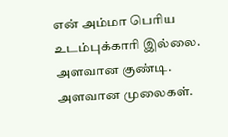என் அம்மா பெரிய உடம்புக்காரி இல்லை. அளவான குண்டி. அளவான முலைகள்.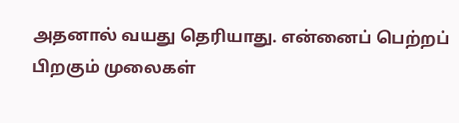அதனால் வயது தெரியாது. என்னைப் பெற்றப் பிறகும் முலைகள்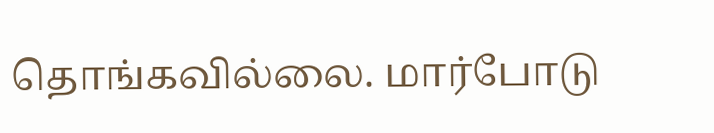தொங்கவில்லை. மார்போடு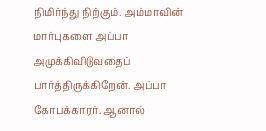நிமிர்ந்து நிற்கும். அம்மாவின் மார்புகளை அப்பா அமுக்கிவிடுவதைப் பார்த்திருக்கிறேன். அப்பா கோபக்காரர். ஆனால்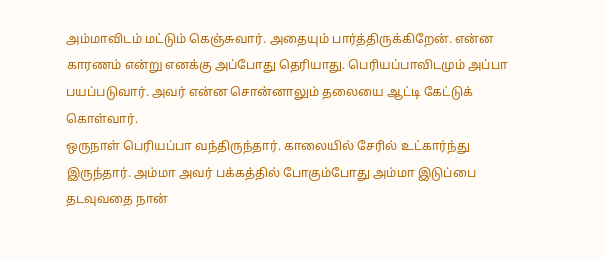அம்மாவிடம் மட்டும் கெஞ்சுவார். அதையும் பார்த்திருக்கிறேன். என்ன காரணம் என்று எனக்கு அப்போது தெரியாது. பெரியப்பாவிடமும் அப்பா பயப்படுவார். அவர் என்ன சொன்னாலும் தலையை ஆட்டி கேட்டுக் கொள்வார்.
ஒருநாள் பெரியப்பா வந்திருந்தார். காலையில் சேரில் உட்கார்ந்து இருந்தார். அம்மா அவர் பக்கத்தில் போகும்போது அம்மா இடுப்பை தடவுவதை நான்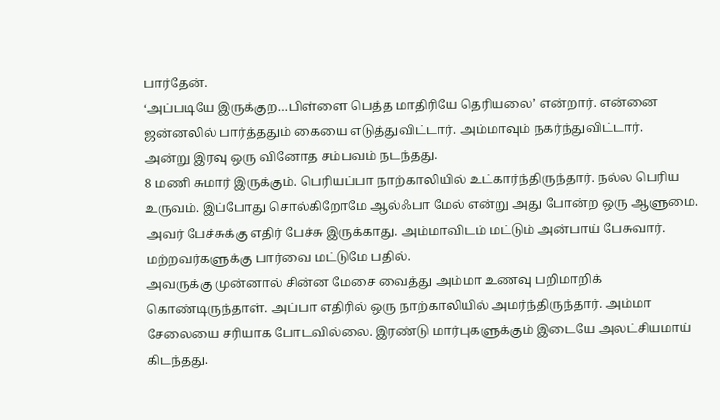பார்தேன்.
‘அப்படியே இருக்குற…பிள்ளை பெத்த மாதிரியே தெரியலை’ என்றார். என்னை ஜன்னலில் பார்த்ததும் கையை எடுத்துவிட்டார். அம்மாவும் நகர்ந்துவிட்டார்.
அன்று இரவு ஒரு வினோத சம்பவம் நடந்தது.
8 மணி சுமார் இருக்கும். பெரியப்பா நாற்காலியில் உட்கார்ந்திருந்தார். நல்ல பெரிய உருவம். இப்போது சொல்கிறோமே ஆல்ஃபா மேல் என்று அது போன்ற ஒரு ஆளுமை. அவர் பேச்சுக்கு எதிர் பேச்சு இருக்காது. அம்மாவிடம் மட்டும் அன்பாய் பேசுவார். மற்றவர்களுக்கு பார்வை மட்டுமே பதில்.
அவருக்கு முன்னால் சின்ன மேசை வைத்து அம்மா உணவு பறிமாறிக் கொண்டிருந்தாள். அப்பா எதிரில் ஒரு நாற்காலியில் அமர்ந்திருந்தார். அம்மா சேலையை சரியாக போடவில்லை. இரண்டு மார்புகளுக்கும் இடையே அலட்சியமாய் கிடந்தது.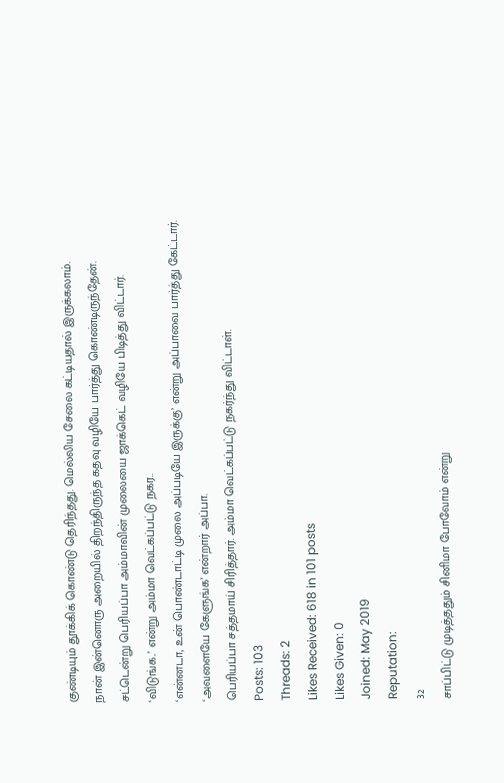குண்டியும் தூக்கிக் கொண்டு தெரிந்தது. மெல்லிய சேலை கட்டியதால் இருக்கலாம்.
நான் இன்னொரு அறையில் திறந்திருந்த கதவு வழியே பார்த்து கொண்டிருந்தேன்.
சட்டென்று பெரியப்பா அம்மாவின் முலையை ஜாக்கெட் வழியே பிடித்து விட்டார்.
‘விடுங்க..’ என்று அம்மா வெட்கப்பட்டு நகர..
‘என்னடா, உன் பொண்டாட்டி முலை அப்படியே இருக்கு’ என்று அப்பாவை பார்த்து கேட்டார்.
‘அவளையே கேளுங்க’ என்றார் அப்பா.
பெரியப்பா சத்தமாய் சிரித்தார். அம்மா வெட்கப்பட்டு நகர்ந்து விட்டாள்.
Posts: 103
Threads: 2
Likes Received: 618 in 101 posts
Likes Given: 0
Joined: May 2019
Reputation:
32
சாப்பிட்டு முடித்ததும் சினிமா போவோம் என்று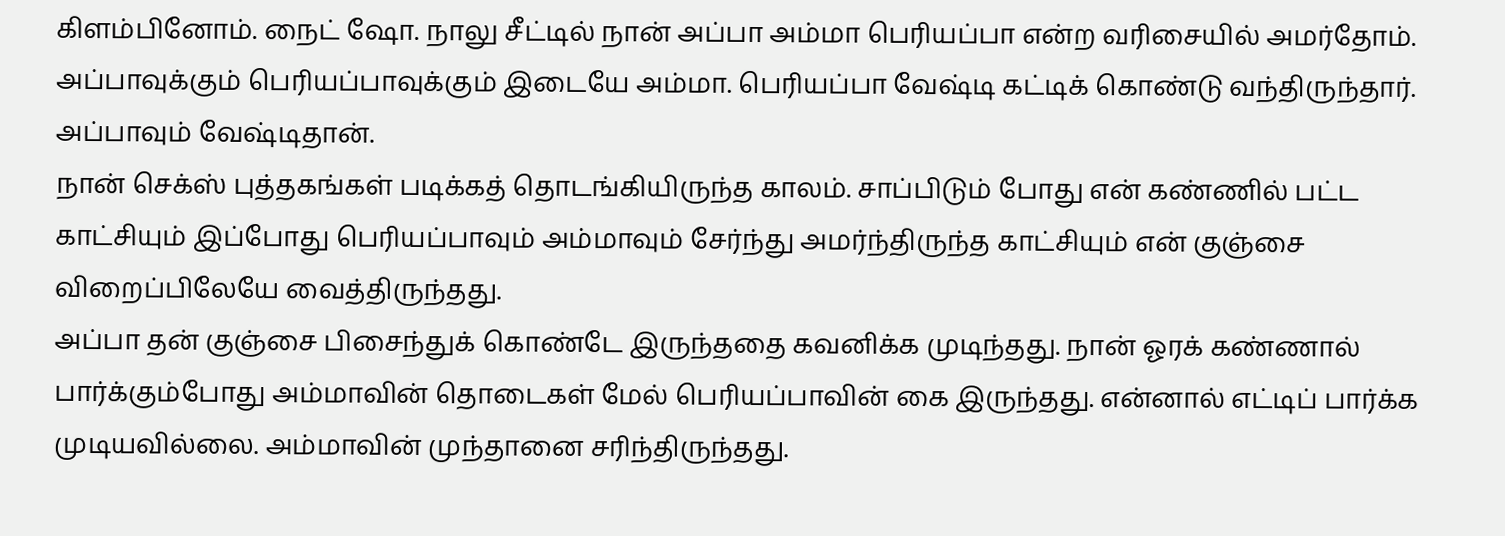கிளம்பினோம். நைட் ஷோ. நாலு சீட்டில் நான் அப்பா அம்மா பெரியப்பா என்ற வரிசையில் அமர்தோம். அப்பாவுக்கும் பெரியப்பாவுக்கும் இடையே அம்மா. பெரியப்பா வேஷ்டி கட்டிக் கொண்டு வந்திருந்தார். அப்பாவும் வேஷ்டிதான்.
நான் செக்ஸ் புத்தகங்கள் படிக்கத் தொடங்கியிருந்த காலம். சாப்பிடும் போது என் கண்ணில் பட்ட காட்சியும் இப்போது பெரியப்பாவும் அம்மாவும் சேர்ந்து அமர்ந்திருந்த காட்சியும் என் குஞ்சை விறைப்பிலேயே வைத்திருந்தது.
அப்பா தன் குஞ்சை பிசைந்துக் கொண்டே இருந்ததை கவனிக்க முடிந்தது. நான் ஓரக் கண்ணால் பார்க்கும்போது அம்மாவின் தொடைகள் மேல் பெரியப்பாவின் கை இருந்தது. என்னால் எட்டிப் பார்க்க முடியவில்லை. அம்மாவின் முந்தானை சரிந்திருந்தது.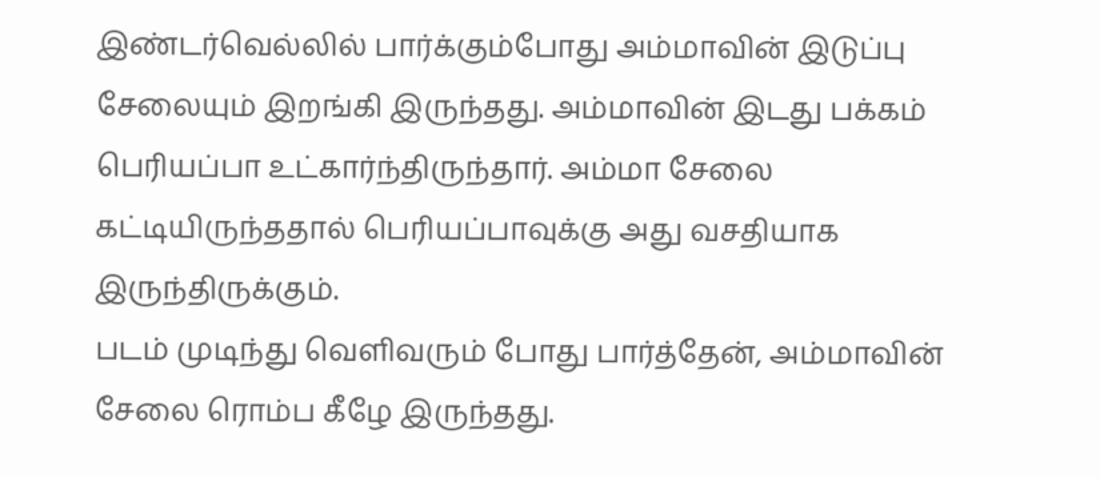இண்டர்வெல்லில் பார்க்கும்போது அம்மாவின் இடுப்பு சேலையும் இறங்கி இருந்தது. அம்மாவின் இடது பக்கம் பெரியப்பா உட்கார்ந்திருந்தார். அம்மா சேலை கட்டியிருந்ததால் பெரியப்பாவுக்கு அது வசதியாக இருந்திருக்கும்.
படம் முடிந்து வெளிவரும் போது பார்த்தேன், அம்மாவின் சேலை ரொம்ப கீழே இருந்தது.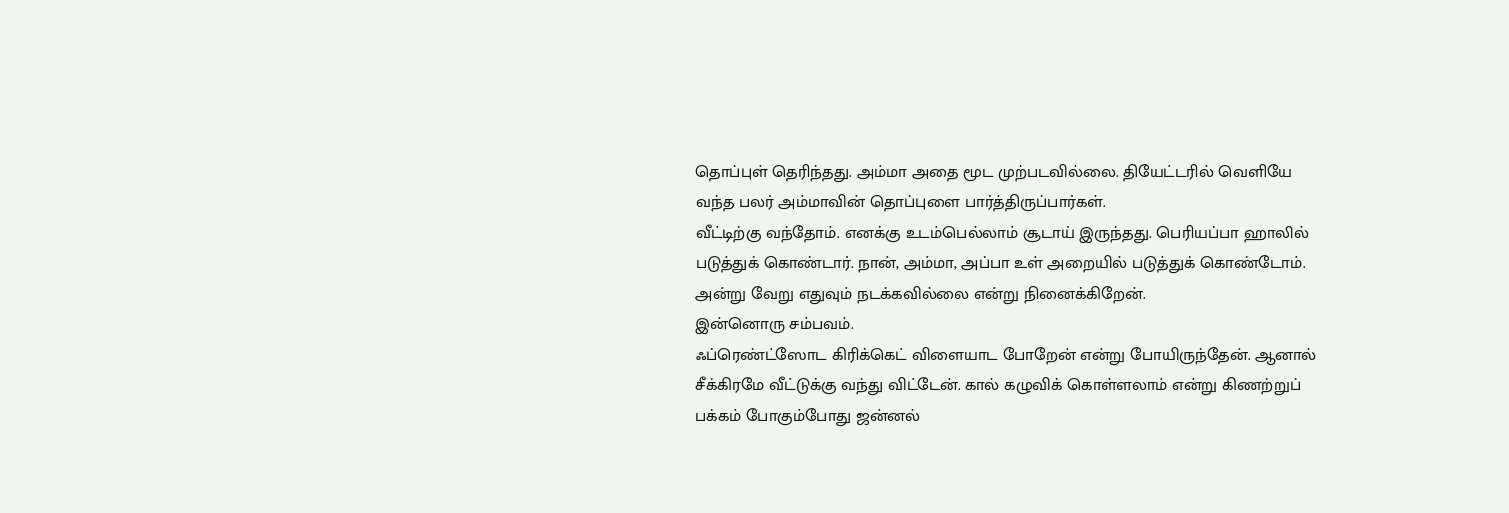தொப்புள் தெரிந்தது. அம்மா அதை மூட முற்படவில்லை. தியேட்டரில் வெளியே வந்த பலர் அம்மாவின் தொப்புளை பார்த்திருப்பார்கள்.
வீட்டிற்கு வந்தோம். எனக்கு உடம்பெல்லாம் சூடாய் இருந்தது. பெரியப்பா ஹாலில் படுத்துக் கொண்டார். நான், அம்மா, அப்பா உள் அறையில் படுத்துக் கொண்டோம். அன்று வேறு எதுவும் நடக்கவில்லை என்று நினைக்கிறேன்.
இன்னொரு சம்பவம்.
ஃப்ரெண்ட்ஸோட கிரிக்கெட் விளையாட போறேன் என்று போயிருந்தேன். ஆனால் சீக்கிரமே வீட்டுக்கு வந்து விட்டேன். கால் கழுவிக் கொள்ளலாம் என்று கிணற்றுப் பக்கம் போகும்போது ஜன்னல்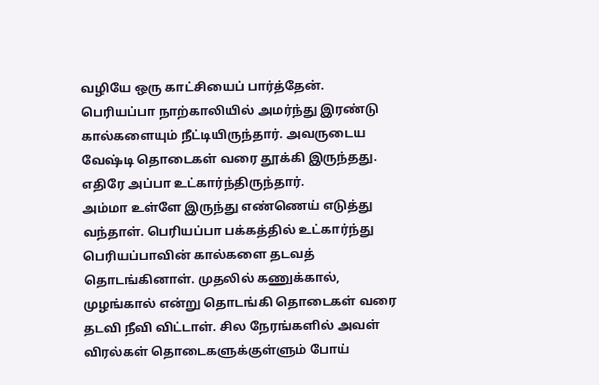வழியே ஒரு காட்சியைப் பார்த்தேன்.
பெரியப்பா நாற்காலியில் அமர்ந்து இரண்டு கால்களையும் நீட்டியிருந்தார். அவருடைய வேஷ்டி தொடைகள் வரை தூக்கி இருந்தது. எதிரே அப்பா உட்கார்ந்திருந்தார்.
அம்மா உள்ளே இருந்து எண்ணெய் எடுத்து வந்தாள். பெரியப்பா பக்கத்தில் உட்கார்ந்து பெரியப்பாவின் கால்களை தடவத் தொடங்கினாள். முதலில் கணுக்கால், முழங்கால் என்று தொடங்கி தொடைகள் வரை தடவி நீவி விட்டாள். சில நேரங்களில் அவள் விரல்கள் தொடைகளுக்குள்ளும் போய்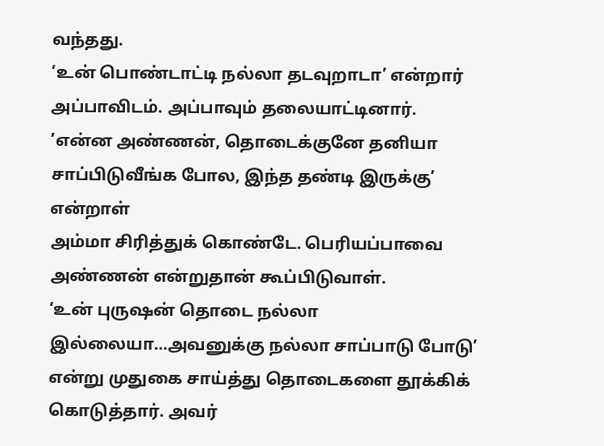வந்தது.
‘உன் பொண்டாட்டி நல்லா தடவுறாடா’ என்றார் அப்பாவிடம். அப்பாவும் தலையாட்டினார்.
’என்ன அண்ணன், தொடைக்குனே தனியா சாப்பிடுவீங்க போல, இந்த தண்டி இருக்கு’ என்றாள்
அம்மா சிரித்துக் கொண்டே. பெரியப்பாவை அண்ணன் என்றுதான் கூப்பிடுவாள்.
‘உன் புருஷன் தொடை நல்லா இல்லையா…அவனுக்கு நல்லா சாப்பாடு போடு’ என்று முதுகை சாய்த்து தொடைகளை தூக்கிக் கொடுத்தார். அவர்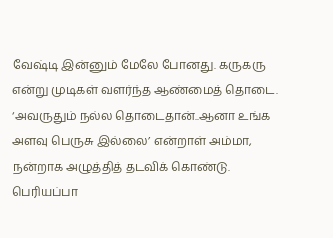வேஷ்டி இன்னும் மேலே போனது. கருகரு என்று முடிகள் வளர்ந்த ஆண்மைத் தொடை.
‘அவருதும் நல்ல தொடைதான்..ஆனா உங்க அளவு பெருசு இல்லை’ என்றாள் அம்மா, நன்றாக அழுத்தித் தடவிக் கொண்டு. பெரியப்பா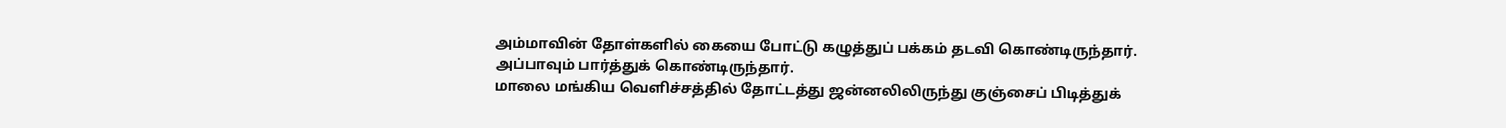அம்மாவின் தோள்களில் கையை போட்டு கழுத்துப் பக்கம் தடவி கொண்டிருந்தார். அப்பாவும் பார்த்துக் கொண்டிருந்தார்.
மாலை மங்கிய வெளிச்சத்தில் தோட்டத்து ஜன்னலிலிருந்து குஞ்சைப் பிடித்துக்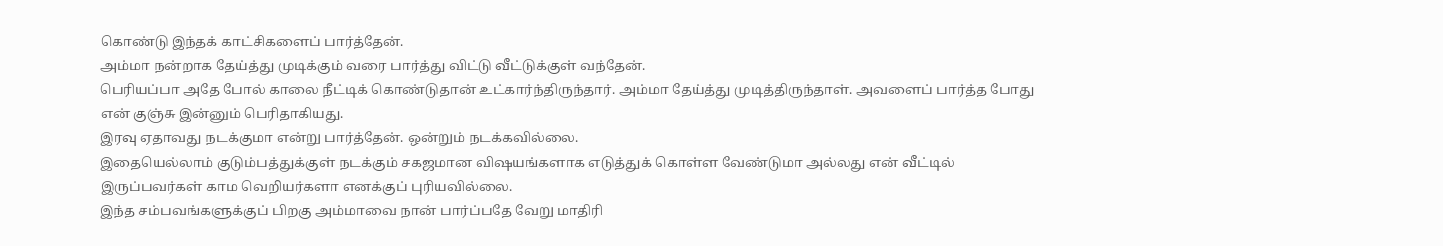கொண்டு இந்தக் காட்சிகளைப் பார்த்தேன்.
அம்மா நன்றாக தேய்த்து முடிக்கும் வரை பார்த்து விட்டு வீட்டுக்குள் வந்தேன்.
பெரியப்பா அதே போல் காலை நீட்டிக் கொண்டுதான் உட்கார்ந்திருந்தார். அம்மா தேய்த்து முடித்திருந்தாள். அவளைப் பார்த்த போது என் குஞ்சு இன்னும் பெரிதாகியது.
இரவு ஏதாவது நடக்குமா என்று பார்த்தேன். ஒன்றும் நடக்கவில்லை.
இதையெல்லாம் குடும்பத்துக்குள் நடக்கும் சகஜமான விஷயங்களாக எடுத்துக் கொள்ள வேண்டுமா அல்லது என் வீட்டில் இருப்பவர்கள் காம வெறியர்களா எனக்குப் புரியவில்லை.
இந்த சம்பவங்களுக்குப் பிறகு அம்மாவை நான் பார்ப்பதே வேறு மாதிரி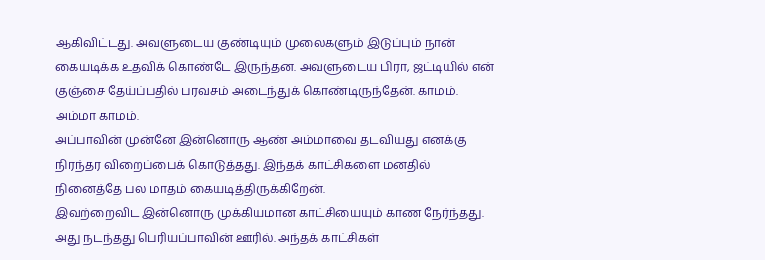ஆகிவிட்டது. அவளுடைய குண்டியும் முலைகளும் இடுப்பும் நான் கையடிக்க உதவிக் கொண்டே இருந்தன. அவளுடைய பிரா, ஜட்டியில் என் குஞ்சை தேய்ப்பதில் பரவசம் அடைந்துக் கொண்டிருந்தேன். காமம். அம்மா காமம்.
அப்பாவின் முன்னே இன்னொரு ஆண் அம்மாவை தடவியது எனக்கு நிரந்தர விறைப்பைக் கொடுத்தது. இந்தக் காட்சிகளை மனதில் நினைத்தே பல மாதம் கையடித்திருக்கிறேன்.
இவற்றைவிட இன்னொரு முக்கியமான காட்சியையும் காண நேர்ந்தது. அது நடந்தது பெரியப்பாவின் ஊரில். அந்தக் காட்சிகள்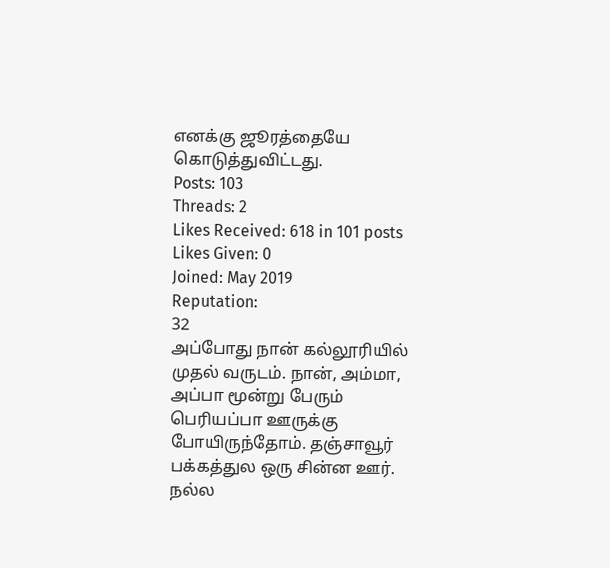எனக்கு ஜூரத்தையே கொடுத்துவிட்டது.
Posts: 103
Threads: 2
Likes Received: 618 in 101 posts
Likes Given: 0
Joined: May 2019
Reputation:
32
அப்போது நான் கல்லூரியில் முதல் வருடம். நான், அம்மா, அப்பா மூன்று பேரும் பெரியப்பா ஊருக்கு போயிருந்தோம். தஞ்சாவூர் பக்கத்துல ஒரு சின்ன ஊர். நல்ல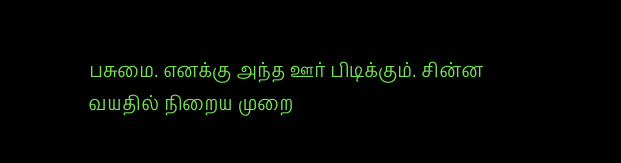பசுமை. எனக்கு அந்த ஊர் பிடிக்கும். சின்ன வயதில் நிறைய முறை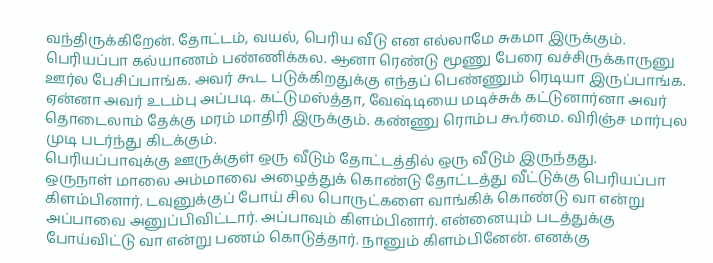வந்திருக்கிறேன். தோட்டம், வயல், பெரிய வீடு என எல்லாமே சுகமா இருக்கும்.
பெரியப்பா கல்யாணம் பண்ணிக்கல. ஆனா ரெண்டு மூணு பேரை வச்சிருக்காருனு ஊர்ல பேசிப்பாங்க. அவர் கூட படுக்கிறதுக்கு எந்தப் பெண்ணும் ரெடியா இருப்பாங்க. ஏன்னா அவர் உடம்பு அப்படி. கட்டுமஸ்த்தா, வேஷ்டியை மடிச்சுக் கட்டுனார்னா அவர் தொடைலாம் தேக்கு மரம் மாதிரி இருக்கும். கண்ணு ரொம்ப கூர்மை. விரிஞ்ச மார்புல முடி படர்ந்து கிடக்கும்.
பெரியப்பாவுக்கு ஊருக்குள் ஒரு வீடும் தோட்டத்தில் ஒரு வீடும் இருந்தது.
ஒருநாள் மாலை அம்மாவை அழைத்துக் கொண்டு தோட்டத்து வீட்டுக்கு பெரியப்பா கிளம்பினார். டவுனுக்குப் போய் சில பொருட்களை வாங்கிக் கொண்டு வா என்று அப்பாவை அனுப்பிவிட்டார். அப்பாவும் கிளம்பினார். என்னையும் படத்துக்கு போய்விட்டு வா என்று பணம் கொடுத்தார். நானும் கிளம்பினேன். எனக்கு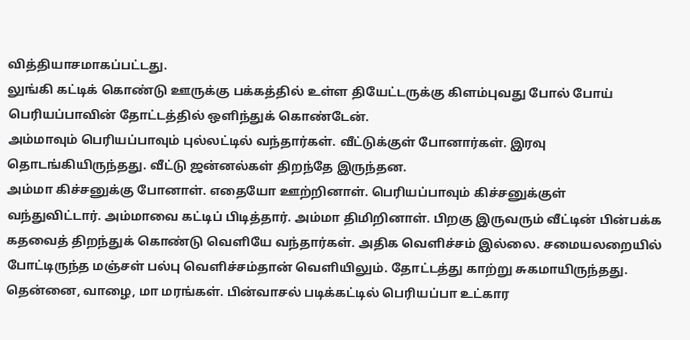வித்தியாசமாகப்பட்டது.
லுங்கி கட்டிக் கொண்டு ஊருக்கு பக்கத்தில் உள்ள தியேட்டருக்கு கிளம்புவது போல் போய் பெரியப்பாவின் தோட்டத்தில் ஒளிந்துக் கொண்டேன்.
அம்மாவும் பெரியப்பாவும் புல்லட்டில் வந்தார்கள். வீட்டுக்குள் போனார்கள். இரவு தொடங்கியிருந்தது. வீட்டு ஜன்னல்கள் திறந்தே இருந்தன.
அம்மா கிச்சனுக்கு போனாள். எதையோ ஊற்றினாள். பெரியப்பாவும் கிச்சனுக்குள் வந்துவிட்டார். அம்மாவை கட்டிப் பிடித்தார். அம்மா திமிறினாள். பிறகு இருவரும் வீட்டின் பின்பக்க கதவைத் திறந்துக் கொண்டு வெளியே வந்தார்கள். அதிக வெளிச்சம் இல்லை. சமையலறையில் போட்டிருந்த மஞ்சள் பல்பு வெளிச்சம்தான் வெளியிலும். தோட்டத்து காற்று சுகமாயிருந்தது. தென்னை, வாழை, மா மரங்கள். பின்வாசல் படிக்கட்டில் பெரியப்பா உட்கார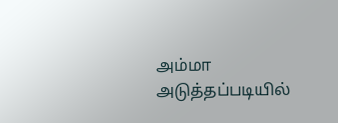அம்மா அடுத்தப்படியில்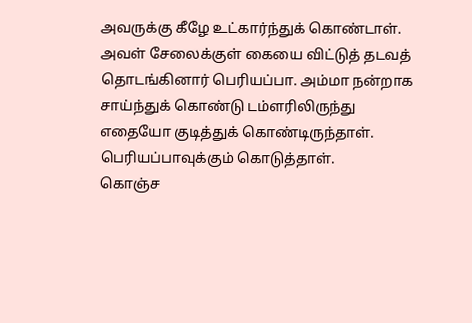அவருக்கு கீழே உட்கார்ந்துக் கொண்டாள்.
அவள் சேலைக்குள் கையை விட்டுத் தடவத் தொடங்கினார் பெரியப்பா. அம்மா நன்றாக சாய்ந்துக் கொண்டு டம்ளரிலிருந்து எதையோ குடித்துக் கொண்டிருந்தாள். பெரியப்பாவுக்கும் கொடுத்தாள்.
கொஞ்ச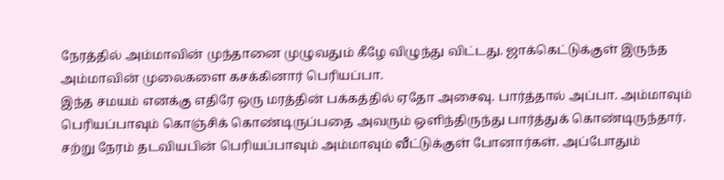நேரத்தில் அம்மாவின் முந்தானை முழுவதும் கீழே விழுந்து விட்டது. ஜாக்கெட்டுக்குள் இருந்த அம்மாவின் முலைகளை கசக்கினார் பெரியப்பா.
இந்த சமயம் எனக்கு எதிரே ஒரு மரத்தின் பக்கத்தில் ஏதோ அசைவு. பார்த்தால் அப்பா. அம்மாவும் பெரியப்பாவும் கொஞ்சிக் கொண்டிருப்பதை அவரும் ஒளிந்திருந்து பார்த்துக் கொண்டிருந்தார்.
சற்று நேரம் தடவியபின் பெரியப்பாவும் அம்மாவும் வீட்டுக்குள் போனார்கள். அப்போதும்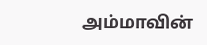அம்மாவின்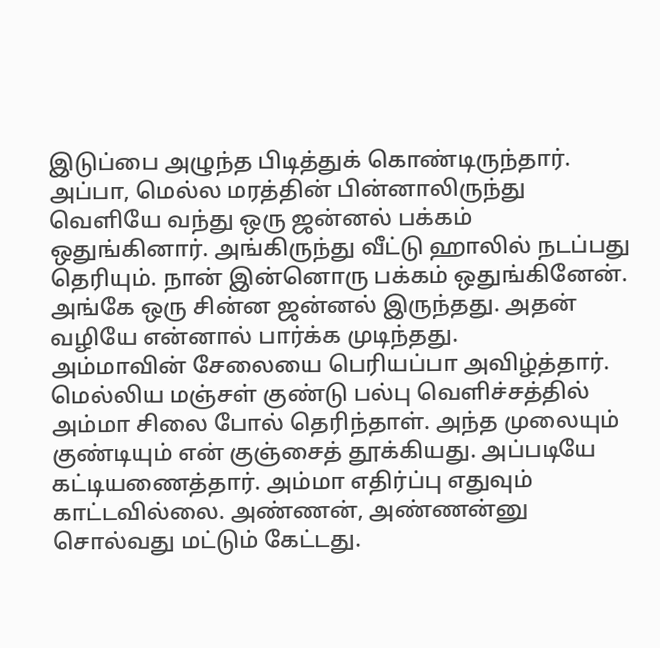இடுப்பை அழுந்த பிடித்துக் கொண்டிருந்தார்.
அப்பா, மெல்ல மரத்தின் பின்னாலிருந்து வெளியே வந்து ஒரு ஜன்னல் பக்கம் ஒதுங்கினார். அங்கிருந்து வீட்டு ஹாலில் நடப்பது தெரியும். நான் இன்னொரு பக்கம் ஒதுங்கினேன். அங்கே ஒரு சின்ன ஜன்னல் இருந்தது. அதன் வழியே என்னால் பார்க்க முடிந்தது.
அம்மாவின் சேலையை பெரியப்பா அவிழ்த்தார். மெல்லிய மஞ்சள் குண்டு பல்பு வெளிச்சத்தில் அம்மா சிலை போல் தெரிந்தாள். அந்த முலையும் குண்டியும் என் குஞ்சைத் தூக்கியது. அப்படியே கட்டியணைத்தார். அம்மா எதிர்ப்பு எதுவும் காட்டவில்லை. அண்ணன், அண்ணன்னு சொல்வது மட்டும் கேட்டது.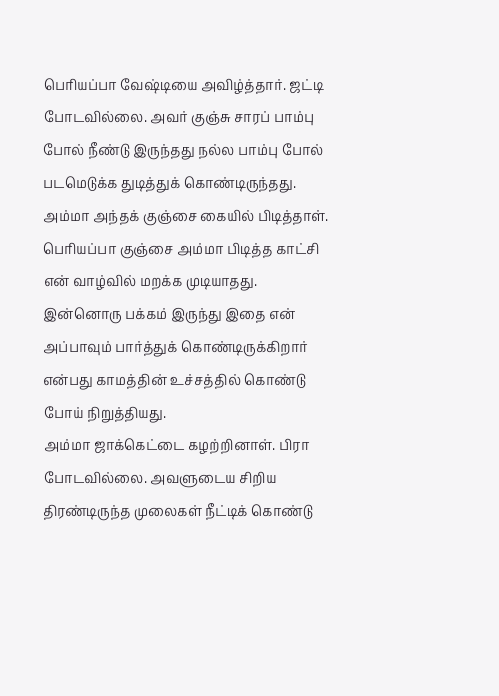பெரியப்பா வேஷ்டியை அவிழ்த்தார். ஜட்டி போடவில்லை. அவர் குஞ்சு சாரப் பாம்பு போல் நீண்டு இருந்தது நல்ல பாம்பு போல் படமெடுக்க துடித்துக் கொண்டிருந்தது. அம்மா அந்தக் குஞ்சை கையில் பிடித்தாள். பெரியப்பா குஞ்சை அம்மா பிடித்த காட்சி என் வாழ்வில் மறக்க முடியாதது.
இன்னொரு பக்கம் இருந்து இதை என் அப்பாவும் பார்த்துக் கொண்டிருக்கிறார் என்பது காமத்தின் உச்சத்தில் கொண்டு போய் நிறுத்தியது.
அம்மா ஜாக்கெட்டை கழற்றினாள். பிரா போடவில்லை. அவளுடைய சிறிய திரண்டிருந்த முலைகள் நீட்டிக் கொண்டு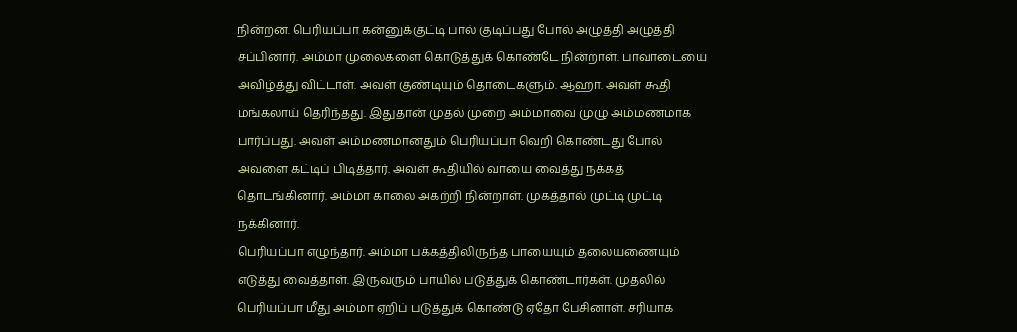நின்றன. பெரியப்பா கன்னுக்குட்டி பால் குடிப்பது போல் அழுத்தி அழுத்தி சப்பினார். அம்மா முலைகளை கொடுத்துக் கொண்டே நின்றாள். பாவாடையை அவிழ்த்து விட்டாள். அவள் குண்டியும் தொடைகளும். ஆஹா. அவள் கூதி மங்கலாய் தெரிந்தது. இதுதான் முதல் முறை அம்மாவை முழு அம்மணமாக பார்ப்பது. அவள் அம்மணமானதும் பெரியப்பா வெறி கொண்டது போல் அவளை கட்டிப் பிடித்தார். அவள் கூதியில் வாயை வைத்து நக்கத் தொடங்கினார். அம்மா காலை அகற்றி நின்றாள். முகத்தால் முட்டி முட்டி நக்கினார்.
பெரியப்பா எழுந்தார். அம்மா பக்கத்திலிருந்த பாயையும் தலையணையும் எடுத்து வைத்தாள். இருவரும் பாயில் படுத்துக் கொண்டார்கள். முதலில் பெரியப்பா மீது அம்மா ஏறிப் படுத்துக் கொண்டு ஏதோ பேசினாள். சரியாக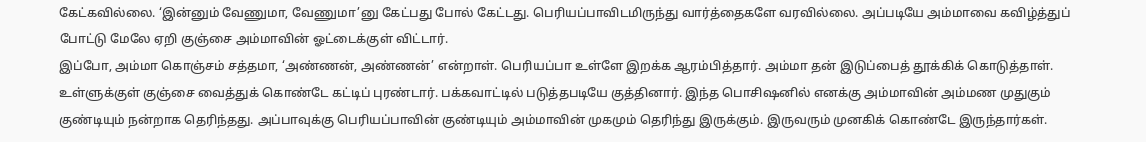கேட்கவில்லை. ‘இன்னும் வேணுமா, வேணுமா’னு கேட்பது போல் கேட்டது. பெரியப்பாவிடமிருந்து வார்த்தைகளே வரவில்லை. அப்படியே அம்மாவை கவிழ்த்துப் போட்டு மேலே ஏறி குஞ்சை அம்மாவின் ஓட்டைக்குள் விட்டார்.
இப்போ, அம்மா கொஞ்சம் சத்தமா, ‘அண்ணன், அண்ணன்’ என்றாள். பெரியப்பா உள்ளே இறக்க ஆரம்பித்தார். அம்மா தன் இடுப்பைத் தூக்கிக் கொடுத்தாள். உள்ளுக்குள் குஞ்சை வைத்துக் கொண்டே கட்டிப் புரண்டார். பக்கவாட்டில் படுத்தபடியே குத்தினார். இந்த பொசிஷனில் எனக்கு அம்மாவின் அம்மண முதுகும் குண்டியும் நன்றாக தெரிந்தது. அப்பாவுக்கு பெரியப்பாவின் குண்டியும் அம்மாவின் முகமும் தெரிந்து இருக்கும். இருவரும் முனகிக் கொண்டே இருந்தார்கள்.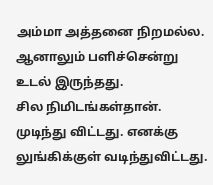அம்மா அத்தனை நிறமல்ல. ஆனாலும் பளிச்சென்று உடல் இருந்தது.
சில நிமிடங்கள்தான். முடிந்து விட்டது. எனக்கு லுங்கிக்குள் வடிந்துவிட்டது.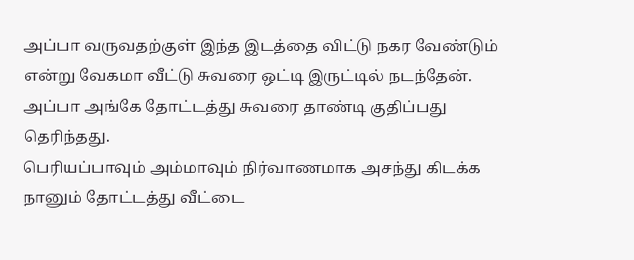அப்பா வருவதற்குள் இந்த இடத்தை விட்டு நகர வேண்டும் என்று வேகமா வீட்டு சுவரை ஒட்டி இருட்டில் நடந்தேன். அப்பா அங்கே தோட்டத்து சுவரை தாண்டி குதிப்பது தெரிந்தது.
பெரியப்பாவும் அம்மாவும் நிர்வாணமாக அசந்து கிடக்க நானும் தோட்டத்து வீட்டை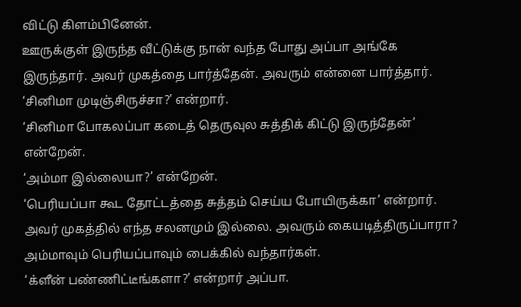விட்டு கிளம்பினேன்.
ஊருக்குள் இருந்த வீட்டுக்கு நான் வந்த போது அப்பா அங்கே இருந்தார். அவர் முகத்தை பார்த்தேன். அவரும் என்னை பார்த்தார்.
‘சினிமா முடிஞ்சிருச்சா?’ என்றார்.
‘சினிமா போகலப்பா கடைத் தெருவுல சுத்திக் கிட்டு இருந்தேன்’ என்றேன்.
‘அம்மா இல்லையா?’ என்றேன்.
‘பெரியப்பா கூட தோட்டத்தை சுத்தம் செய்ய போயிருக்கா’ என்றார். அவர் முகத்தில் எந்த சலனமும் இல்லை. அவரும் கையடித்திருப்பாரா?
அம்மாவும் பெரியப்பாவும் பைக்கில் வந்தார்கள்.
‘க்ளீன் பண்ணிட்டீங்களா?’ என்றார் அப்பா.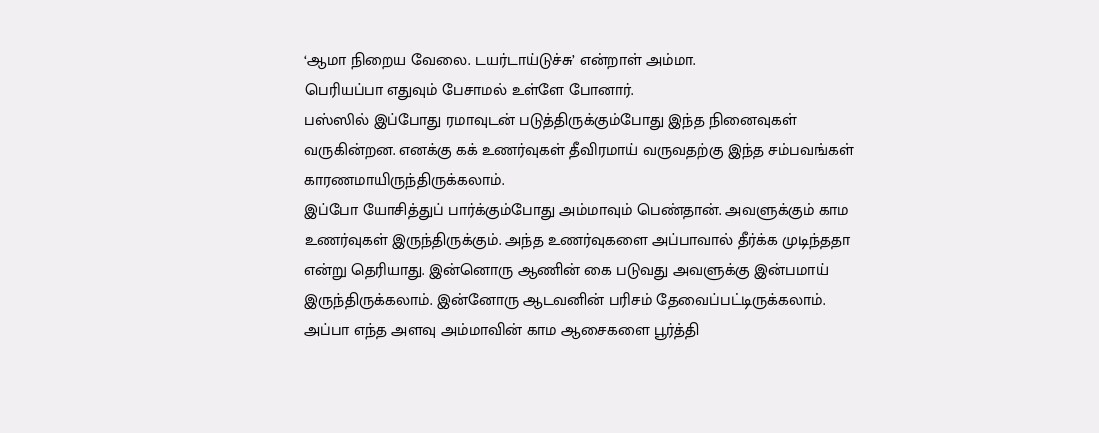‘ஆமா நிறைய வேலை. டயர்டாய்டுச்சு’ என்றாள் அம்மா.
பெரியப்பா எதுவும் பேசாமல் உள்ளே போனார்.
பஸ்ஸில் இப்போது ரமாவுடன் படுத்திருக்கும்போது இந்த நினைவுகள் வருகின்றன. எனக்கு கக் உணர்வுகள் தீவிரமாய் வருவதற்கு இந்த சம்பவங்கள் காரணமாயிருந்திருக்கலாம்.
இப்போ யோசித்துப் பார்க்கும்போது அம்மாவும் பெண்தான். அவளுக்கும் காம உணர்வுகள் இருந்திருக்கும். அந்த உணர்வுகளை அப்பாவால் தீர்க்க முடிந்ததா என்று தெரியாது. இன்னொரு ஆணின் கை படுவது அவளுக்கு இன்பமாய் இருந்திருக்கலாம். இன்னோரு ஆடவனின் பரிசம் தேவைப்பட்டிருக்கலாம். அப்பா எந்த அளவு அம்மாவின் காம ஆசைகளை பூர்த்தி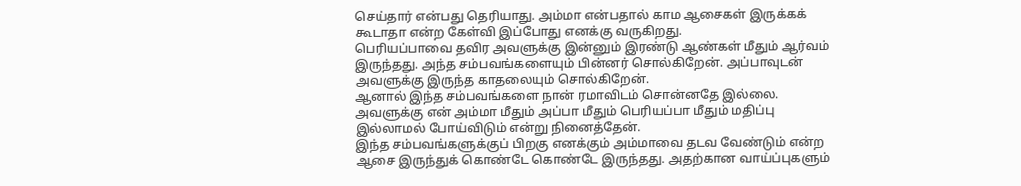செய்தார் என்பது தெரியாது. அம்மா என்பதால் காம ஆசைகள் இருக்கக் கூடாதா என்ற கேள்வி இப்போது எனக்கு வருகிறது.
பெரியப்பாவை தவிர அவளுக்கு இன்னும் இரண்டு ஆண்கள் மீதும் ஆர்வம் இருந்தது. அந்த சம்பவங்களையும் பின்னர் சொல்கிறேன். அப்பாவுடன் அவளுக்கு இருந்த காதலையும் சொல்கிறேன்.
ஆனால் இந்த சம்பவங்களை நான் ரமாவிடம் சொன்னதே இல்லை. அவளுக்கு என் அம்மா மீதும் அப்பா மீதும் பெரியப்பா மீதும் மதிப்பு இல்லாமல் போய்விடும் என்று நினைத்தேன்.
இந்த சம்பவங்களுக்குப் பிறகு எனக்கும் அம்மாவை தடவ வேண்டும் என்ற ஆசை இருந்துக் கொண்டே கொண்டே இருந்தது. அதற்கான வாய்ப்புகளும்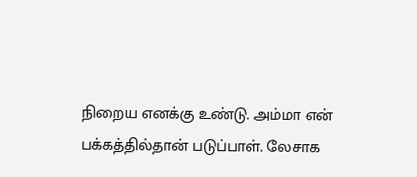நிறைய எனக்கு உண்டு. அம்மா என் பக்கத்தில்தான் படுப்பாள். லேசாக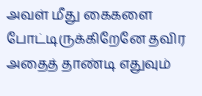அவள் மீது கைகளை போட்டிருக்கிறேனே தவிர அதைத் தாண்டி எதுவும்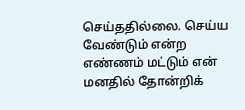செய்ததில்லை. செய்ய வேண்டும் என்ற எண்ணம் மட்டும் என் மனதில் தோன்றிக்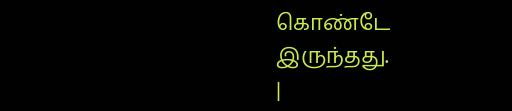கொண்டே இருந்தது.
|